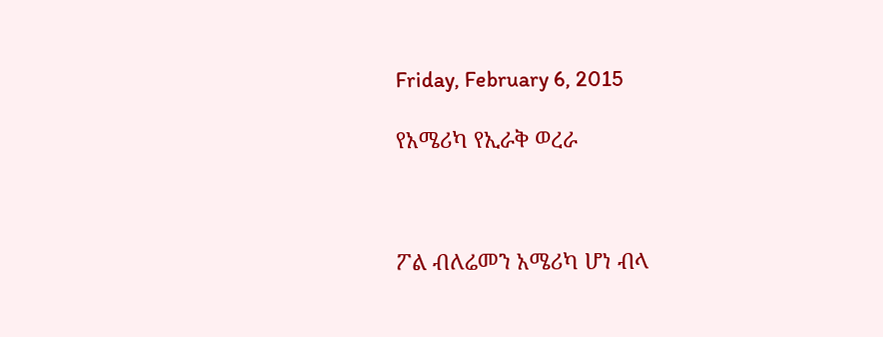Friday, February 6, 2015

የአሜሪካ የኢራቅ ወረራ



ፖል ብለሬመን አሜሪካ ሆነ ብላ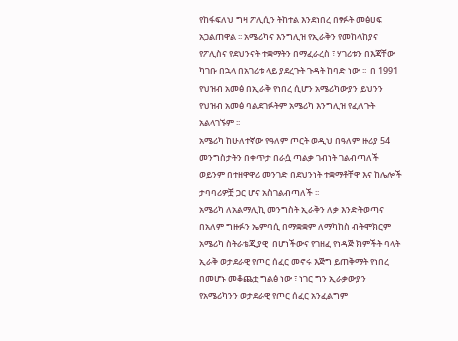የከፋፍለህ ግዛ ፖሊሲን ትከተል እንደነበረ በፃፉት መፅሀፍ አጋልጠዋል ፡፡ አሜሪካና እንግሊዝ የኢራቅን የመከላከያና የፖሊስና የደህንናት ተቋማትን በማፈራረስ ፣ ሃገሪቱን በእጃቸው ካገቡ በኋላ በአገሪቱ ላይ ያደረጉት ጉዳት ከባድ ነው ፡፡  በ 1991 የህዝብ አመፅ በኢራቅ የነበረ ሲሆን አሜሪካውያን ይህንን የህዝብ አመፅ ባልደገፉትም አሜሪካ እንግሊዝ የፈለጉት አልላገኙም ፡፡
አሜሪካ ከሁለተኛው የዓለም ጦርት ወዲህ በዓለም ዙሪያ 54 መንግስታትን በቀጥታ በራሷ ጣልቃ ገብነት ገልብጣለች ወይንም በተዘዋዋሪ መንገድ በደህንነት ተቋማቶቸዋ እና ከሌሎች ታባባሪዎቿ ጋር ሆና አስገልብጣለች ፡፡
አሜሪካ ለአልማሊኪ መንግስት ኢራቅን ለቃ እንድትወጣና በአለም ግዙፉን ኤምባሲ በማቋቋም ለማካከስ ብትሞክርም አሜሪካ ስትራቴጂያዊ  በሆነችውና የገዘፈ የነዳጅ ክምችት ባላት ኢራቅ ወታደራዊ የጦር ሰፈር መኖሩ እጅግ ይጠቅማት የነበረ በመሆኑ መቆጨቷ ግልፅ ነው ፣ ነገር ግን ኢራቃውያን የአሜሪካንን ወታደራዊ የጦር ሰፈር አንፈልግም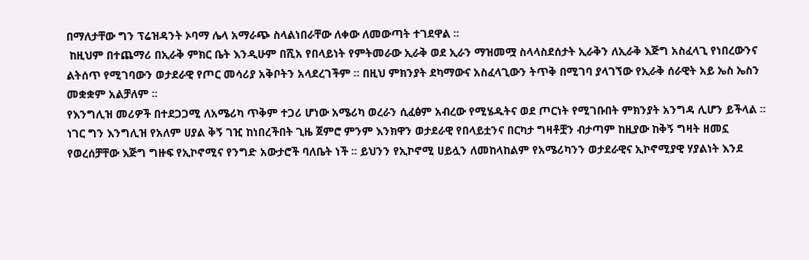በማለታቸው ግን ፕሬዝዳንት ኦባማ ሌላ አማራጭ ስላልነበራቸው ለቀው ለመውጣት ተገደዋል ፡፡
 ከዚህም በተጨማሪ በኢራቅ ምክር ቤት እንዲሁም በሺአ የበላይነት የምትመራው ኢራቅ ወደ ኢራን ማዝመሟ ስላላስደሰታት ኢራቅን ለኢራቅ እጅግ አስፈላጊ የነበረውንና ልትሰጥ የሚገባውን ወታደራዊ የጦር መሳሪያ አቅቦትን አላደረገችም ፡፡ በዚህ ምክንያት ደካማውና አስፈላጊውን ትጥቅ በሚገባ ያላገኘው የኢራቅ ሰራዊት አይ ኤስ ኤስን መቋቋም አልቻለም ፡፡
የእንግሊዝ መሪዎች በተደጋጋሚ ለአሜሪካ ጥቅም ተጋሪ ሆነው አሜሪካ ወረራን ሲፈፅም አብረው የሚሄዱትና ወደ ጦርነት የሚገቡበት ምክንያት አንግዳ ሊሆን ይችላል ፡፡ ነገር ግን እንግሊዝ የአለም ሀያል ቅኝ ገዢ ከነበረችበት ጊዜ ጀምሮ ምንም እንክዋን ወታደራዊ የበላይቷንና በርካታ ግዛቶቿን ብታጣም ከዚያው ከቅኝ ግዛት ዘመኗ የወረሰቻቸው እጅግ ግዙፍ የኢኮኖሚና የንግድ አውታሮች ባለቤት ነች ፡፡ ይህንን የኢኮኖሚ ሀይሏን ለመከላከልም የአሜሪካንን ወታደራዊና ኢኮኖሚያዊ ሃያልነት እንደ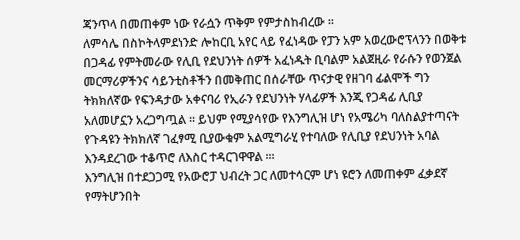ጃንጥላ በመጠቀም ነው የራሷን ጥቅም የምታስከብረው ፡፡
ለምሳሌ በስኮትላምደነንድ ሎከርቢ አየር ላይ የፈነዳው የፓን አም አወረውሮፕላንን በወቅቱ በጋዳፊ የምትመራው የሊቢ የደህንነት ሰዎች አፈነዱት ቢባልም አልጀዚራ የራሱን የወንጀል መርማሪዎችንና ሳይንቲስቶችን በመቅጠር በሰራቸው ጥናታዊ የዘገባ ፊልሞች ግን ትክክለኛው የፍንዳታው አቀናባሪ የኢራን የደህንነት ሃላፊዎች እንጂ የጋዳፊ ሊቢያ አለመሆኗን አረጋግጧል ፡፡ ይህም የሚያሳየው የእንግሊዝ ሆነ የአሜሪካ ባለስልያተጣናት የጉዳዩን ትክክለኛ ገፈፃሚ ቢያውቁም አልሚግራሂ የተባለው የሊቢያ የደህንነት አባል እንዳደረገው ተቆጥሮ ለእስር ተዳርገዋዋል ፡፡፡
እንግሊዝ በተደጋጋሚ የአውሮፓ ህብረት ጋር ለመተሳርም ሆነ ዩሮን ለመጠቀም ፈቃደኛ የማትሆንበት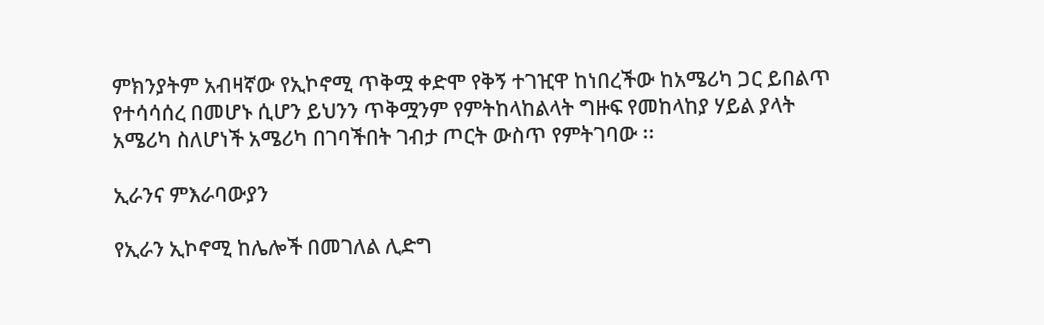ምክንያትም አብዛኛው የኢኮኖሚ ጥቅሟ ቀድሞ የቅኝ ተገዢዋ ከነበረችው ከአሜሪካ ጋር ይበልጥ የተሳሳሰረ በመሆኑ ሲሆን ይህንን ጥቅሟንም የምትከላከልላት ግዙፍ የመከላከያ ሃይል ያላት አሜሪካ ስለሆነች አሜሪካ በገባችበት ገብታ ጦርት ውስጥ የምትገባው ፡፡

ኢራንና ምእራባውያን

የኢራን ኢኮኖሚ ከሌሎች በመገለል ሊድግ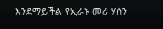እንደማይችል የኢራኑ መሪ ሃሰን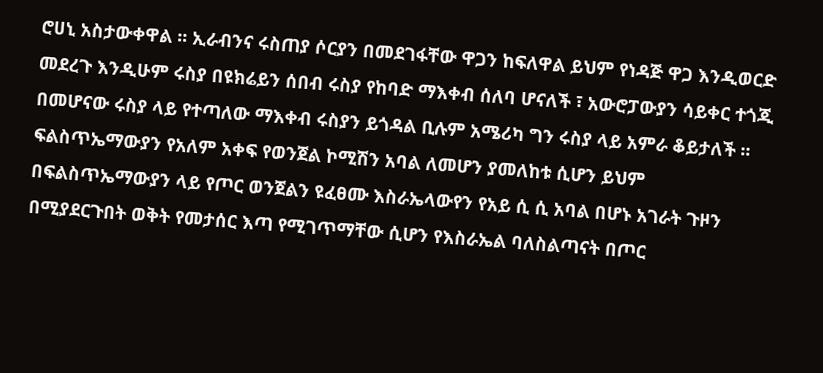ሮሀኒ አስታውቀዋል ፡፡ ኢራብንና ሩስጠያ ሶርያን በመደገፋቸው ዋጋን ከፍለዋል ይህም የነዳጅ ዋጋ እንዲወርድ መደረጉ እንዲሁም ሩስያ በዩክሬይን ሰበብ ሩስያ የከባድ ማእቀብ ሰለባ ሆናለች ፣ አውሮፓውያን ሳይቀር ተጎጂ በመሆናው ሩስያ ላይ የተጣለው ማእቀብ ሩስያን ይጎዳል ቢሉም አሜሪካ ግን ሩስያ ላይ አምራ ቆይታለች ፡፡
ፍልስጥኤማውያን የአለም አቀፍ የወንጀል ኮሚሽን አባል ለመሆን ያመለከቱ ሲሆን ይህም በፍልስጥኤማውያን ላይ የጦር ወንጀልን ዩፈፀሙ እስራኤላውየን የአይ ሲ ሲ አባል በሆኑ አገራት ጉዞን በሚያደርጉበት ወቅት የመታሰር እጣ የሚገጥማቸው ሲሆን የእስራኤል ባለስልጣናት በጦር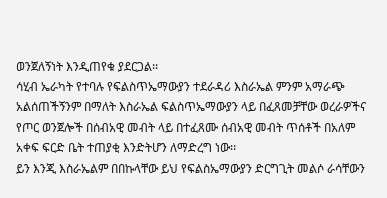ወንጀለኝነት እንዲጠየቁ ያደርጋል፡፡
ሳሂብ ኤራካት የተባሉ የፍልስጥኤማውያን ተደራዳሪ እስራኤል ምንም አማራጭ አልሰጠችኝንም በማለት እስራኤል ፍልስጥኤማውያን ላይ በፈጸመቻቸው ወረራዎችና የጦር ወንጀሎች በሰብአዊ መብት ላይ በተፈጸሙ ሰብአዊ መብት ጥሰቶች በአለም አቀፍ ፍርድ ቤት ተጠያቂ እንድትሆን ለማድረግ ነው፡፡
ይን እንጂ እስራኤልም በበኩላቸው ይህ የፍልስኤማውያን ድርግጊት መልሶ ራሳቸውን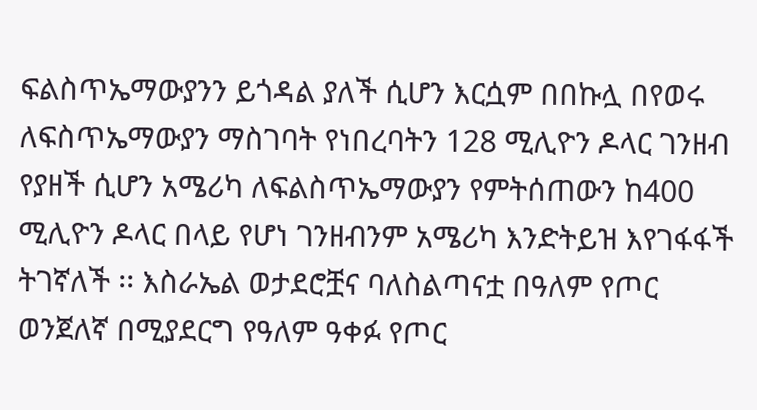ፍልስጥኤማውያንን ይጎዳል ያለች ሲሆን እርሷም በበኩሏ በየወሩ ለፍስጥኤማውያን ማስገባት የነበረባትን 128 ሚሊዮን ዶላር ገንዘብ የያዘች ሲሆን አሜሪካ ለፍልስጥኤማውያን የምትሰጠውን ከ400 ሚሊዮን ዶላር በላይ የሆነ ገንዘብንም አሜሪካ እንድትይዝ እየገፋፋች ትገኛለች ፡፡ እስራኤል ወታደሮቿና ባለስልጣናቷ በዓለም የጦር ወንጀለኛ በሚያደርግ የዓለም ዓቀፉ የጦር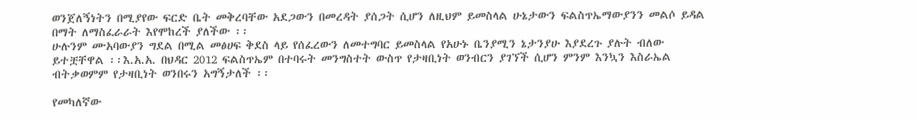ወንጀለኝነትን በሚያየው ፍርድ ቤት መቅረባቸው አደጋውን በመረዳት ያሰጋት ሲሆን ለዚህም ይመስላል ሁኔታውን ፍልስጥኤማውያንን መልሶ ይዳል በማት ለማስፈራራት እየሞከረች ያለችው ፡፡
ሁሉንም ሙአባውያን ግደል በሚል መፅሀፍ ቅደስ ላይ የሰፈረውን ለመተግባር ይመስላል የአሁኑ ቤንያሚን ኔታንያሁ እያደረጉ ያሉት ብለው ይተቿቸዋል ፡፡እ.አ.አ. በህዳር 2012 ፍልስጥኤም በተባሩት መንግስተት ውስጥ የታዛቢነት ወንብርን ያገኘች ሲሆን ምንም እንኳን እስራኤል ብትቃወምም የታዛቢነት ወንበሩን አግኝታለች ፡፡

የመካለኛው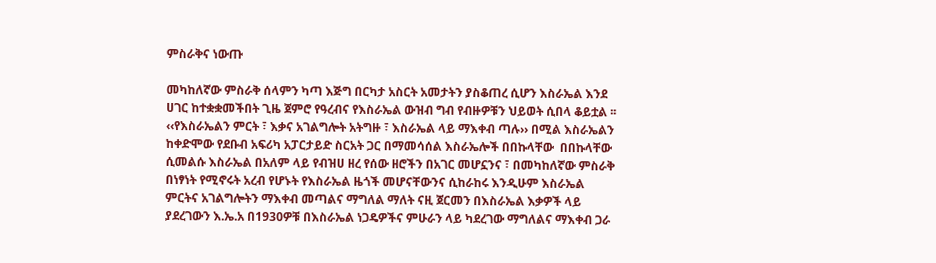ምስራቅና ነውጡ

መካከለኛው ምስራቅ ሰላምን ካጣ እጅግ በርካታ አስርት አመታትን ያስቆጠረ ሲሆን እስራኤል እንደ ሀገር ከተቋቋመችበት ጊዜ ጀምሮ የዓረብና የእስራኤል ውዝብ ግብ የብዙዎቹን ህይወት ሲበላ ቆይቷል ፡፡ ‹‹የእስራኤልን ምርት ፣ እቃና አገልግሎት አትግዙ ፣ እስራኤል ላይ ማእቀብ ጣሉ›› በሚል እስራኤልን ከቀድሞው የደቡብ አፍሪካ አፓርታይድ ስርአት ጋር በማመሳሰል እስራኤሎች በበኩላቸው  በበኩላቸው ሲመልሱ እስራኤል በአለም ላይ የብዝሀ ዘረ የሰው ዘሮችን በአገር መሆኗንና ፣ በመካከለኛው ምስራቅ በነፃነት የሚኖሩት አረብ የሆኑት የእስራኤል ዜጎች መሆናቸውንና ሲከራከሩ እንዲሁም እስራኤል ምርትና አገልግሎትን ማእቀብ መጣልና ማግለል ማለት ናዚ ጀርመን በእስራኤል እቃዎች ላይ ያደረገውን እ.ኤ.አ በ1930ዎቹ በእስራኤል ነጋዴዎችና ምሁራን ላይ ካደረገው ማግለልና ማእቀብ ጋራ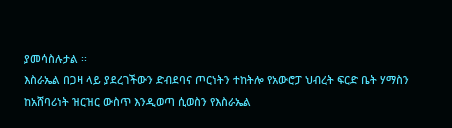ያመሳስሉታል ፡፡
እስራኤል በጋዛ ላይ ያደረገችውን ድብደባና ጦርነትን ተከትሎ የአውሮፓ ህብረት ፍርድ ቤት ሃማስን ከአሸባሪነት ዝርዝር ውስጥ እንዲወጣ ሲወስን የእስራኤል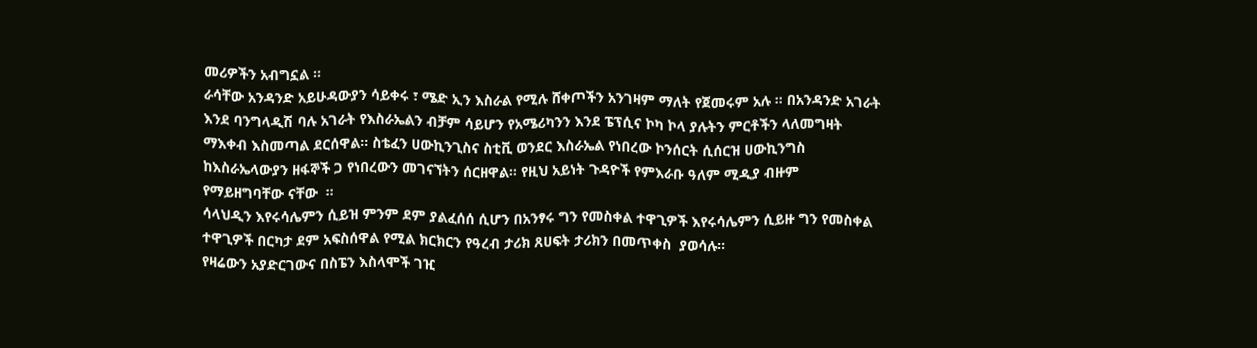መሪዎችን አብግኗል ፡፡
ራሳቸው አንዳንድ አይሁዳውያን ሳይቀሩ ፣ ሜድ ኢን እስራል የሚሉ ሸቀጦችን አንገዛም ማለት የጀመሩም አሉ ፡፡ በአንዳንድ አገራት እንደ ባንግላዲሽ ባሉ አገራት የእስራኤልን ብቻም ሳይሆን የአሜሪካንን እንደ ፔፕሲና ኮካ ኮላ ያሉትን ምርቶችን ላለመግዛት ማእቀብ እስመጣል ደርሰዋል፡፡ ስቴፈን ሀውኪንጊስና ስቲቪ ወንደር እስራኤል የነበረው ኮንሰርት ሲሰርዝ ሀውኪንግስ ከእስራኤላውያን ዘፋኞች ጋ የነበረውን መገናኘትን ሰርዘዋል፡፡ የዚህ አይነት ጉዳዮች የምእራቡ ዓለም ሚዲያ ብዙም የማይዘግባቸው ናቸው  ፡፡
ሳላህዲን እየሩሳሌምን ሲይዝ ምንም ደም ያልፈሰሰ ሲሆን በአንፃሩ ግን የመስቀል ተዋጊዎች እየሩሳሌምን ሲይዙ ግን የመስቀል ተዋጊዎች በርካታ ደም አፍስሰዋል የሚል ክርክርን የዓረብ ታሪክ ጸሀፍት ታሪክን በመጥቀስ  ያወሳሉ፡፡
የዛሬውን አያድርገውና በስፔን እስላሞች ገዢ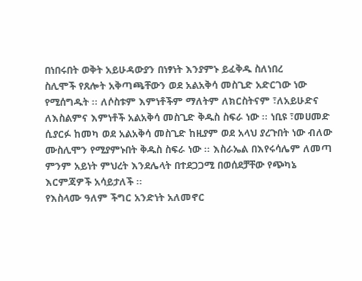በነበሩበት ወቅት አይሁዳውያን በነፃነት እንያምኑ ይፈቅዱ ስለነበረ
ስሊሞች የጸሎት አቅጣጫቸውን ወደ አልአቅሳ መስጊድ አድርገው ነው የሚሰግዱት ፡፡ ለሶስቱም እምነቶችም ማለትም ለክርስትናም ፣ለአይሁድና ለእስልምና እምነቶች አልአቅሳ መስጊድ ቅዱስ ስፍራ ነው ፡፡ ነቢዩ ፣መሀመድ ሲያርፉ ከመካ ወደ አልአቅሳ መስጊድ ከዚያም ወደ አላህ ያረጉበት ነው ብለው ሙስሊሞን የሚያምኑበት ቅዱስ ስፍራ ነው ፡፡ እስራኤል በእየሩሳሌም ለመጣ ምንም አይነት ምህረት እንደሌላት በተደጋጋሚ በወሰደቻቸው የጭካኔ እርምጃዎች አሳይታለች ፡፡
የእስላሙ ዓለም ችግር አንድነት አለመኖር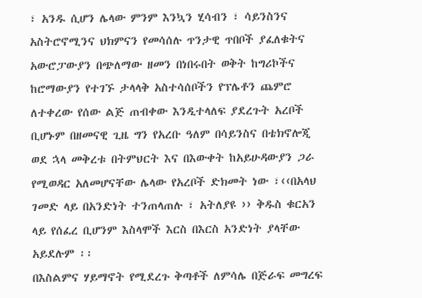፣ አንዱ ሲሆን ሌላው ምንም እንኳን ሂሳብን ፣ ሳይንስንና አስትሮኖሚንና ህክምናን የመሳሰሉ ጥንታዊ ጥበቦች ያፈለቁትና አውሮፓውያን በጭለማው ዘመን በነበሩበት ወቅት ከግሪኮችና ከሮማውያን የተገኙ ታላላቅ አስተሳሰቦችን የፕሌቶን ጨምሮ ለተቀረው የሰው ልጅ ጠብቀው እንዲተላለፍ ያደረጉት አረቦች ቢሆኑም በዘመናዊ ጊዜ ግን የአረቡ ዓለም በሳይንስና በቴክኖሎጂ ወደ ኋላ መቅረቱ በትምህርት እና በእውቀት ከአይሁዳውያን ጋራ የሚወዳር አለመሆናቸው ሌላው የአረቦች ድክመት ነው ፣‹‹በአላህ ገመድ ላይ በአንድነት ተንጠላጠሉ ፣ አትለያዩ ›› ቅዱስ ቁርአን ላይ የሰፈረ ቢሆንም እስላሞች እርስ በእርስ አንድነት ያላቸው አይደሉም ፡፡
በእስልምና ሃይማኖት የሚደረጉ ቅጣቶች ለምሳሌ በጅራፍ መግረፍ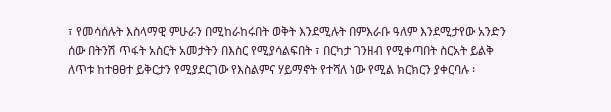፣ የመሳሰሉት እስላማዊ ምሁራን በሚከራከሩበት ወቅት እንደሚሉት በምእራቡ ዓለም እንደሚታየው አንድን ሰው በትንሽ ጥፋት አስርት አመታትን በእስር የሚያሳልፍበት ፣ በርካታ ገንዘብ የሚቀጣበት ስርአት ይልቅ ለጥቱ ከተፀፀተ ይቅርታን የሚያደርገው የእስልምና ሃይማኖት የተሻለ ነው የሚል ክርክርን ያቀርባሉ ፡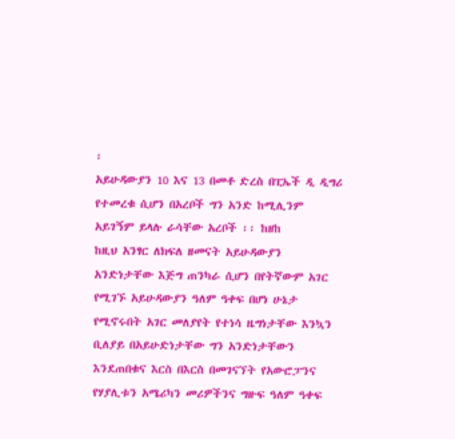፡
አይሁዳውያን 10 እና 13 በመቶ ድረስ በፒኤች ዲ ዲግሪ የተመረቁ ሲሆን በአረቦች ግን አንድ ከሚሊንም አይገኝም ይላሉ ራሳቸው አረቦች ፡፡ ከዘከ
ከዚህ አንፃር ለክፍለ ዘመናት አይሁዳውያን አንድነታቸው እጅግ ጠንካራ ሲሆን በየትኛውም አገር የሚገኙ አይሁዳውያን ዓለም ዓቀፍ በሆነ ሁኔታ የሚኖሩበት አገር መለያየት የተነሳ ዜግነታቸው እንኳን ቢለያይ በአይሁድነታቸው ግን አንድነታቸውን እንደጠበቁና እርስ በእርስ በመገናኘት የአውሮፓንና የሃያሊቱን አሜሪካን መሪዎችንና ግዙፍ ዓለም ዓቀፍ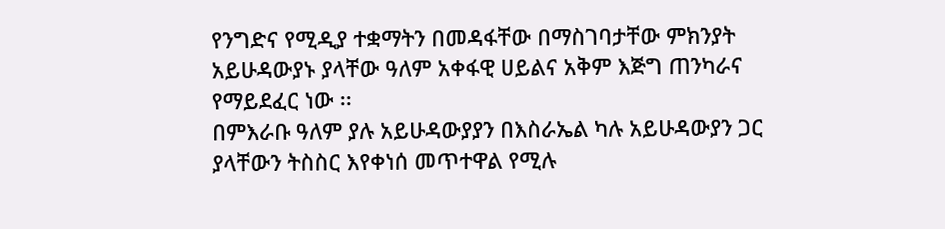የንግድና የሚዲያ ተቋማትን በመዳፋቸው በማስገባታቸው ምክንያት አይሁዳውያኑ ያላቸው ዓለም አቀፋዊ ሀይልና አቅም እጅግ ጠንካራና የማይደፈር ነው ፡፡
በምእራቡ ዓለም ያሉ አይሁዳውያያን በእስራኤል ካሉ አይሁዳውያን ጋር ያላቸውን ትስስር እየቀነሰ መጥተዋል የሚሉ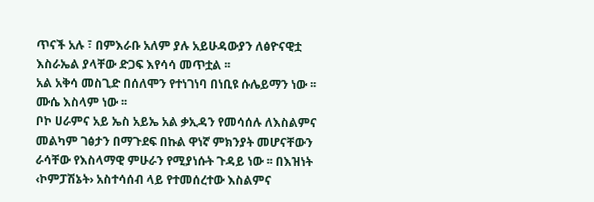ጥናች አሉ ፣ በምእራቡ አለም ያሉ አይሁዳውያን ለፅዮናዊቷ እስራኤል ያላቸው ድጋፍ እየሳሳ መጥቷል ፡፡
አል አቅሳ መስጊድ በሰለሞን የተነገነባ በነቢዩ ሱሌይማን ነው ፡፡ ሙሴ እስላም ነው ፡፡
ቦኮ ሀራምና አይ ኤስ አይኤ አል ቃኢዳን የመሳሰሉ ለእስልምና መልካም ገፅታን በማጉደፍ በኩል ዋነኛ ምክንያት መሆናቸውን ራሳቸው የእስላማዊ ምሁራን የሚያነሱት ጉዳይ ነው ፡፡ በእዝነት ‹ኮምፓሽኔት› አስተሳሰብ ላይ የተመሰረተው እስልምና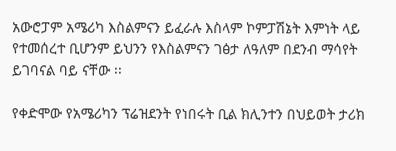አውሮፓም አሜሪካ እስልምናን ይፈራሉ እስላም ኮምፓሽኔት እምነት ላይ የተመሰረተ ቢሆንም ይህንን የእስልምናን ገፅታ ለዓለም በደንብ ማሳየት ይገባናል ባይ ናቸው ፡፡

የቀድሞው የአሜሪካን ፕሬዝደንት የነበሩት ቢል ክሊንተን በህይወት ታሪክ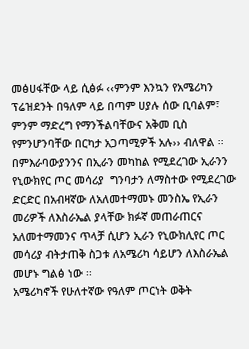መፅሀፋቸው ላይ ሲፅፉ ‹‹ምንም እንኳን የአሜሪካን ፕሬዝደንት በዓለም ላይ በጣም ሀያሉ ሰው ቢባልም፣ ምንም ማድረግ የማንችልባቸውና አቅመ ቢስ የምንሆንባቸው በርካታ አጋጣሚዎች አሉ›› ብለዋል ፡፡
በምእራባውያንንና በኢራን መካከል የሚደረገው ኢራንን የኒውክየር ጦር መሳሪያ  ግንባታን ለማስተው የሚደረገው ድርድር በአብዛኛው ለአለመተማመኑ መንስኤ የኢራን መሪዎች ለእስራኤል ያላቸው ክፉኛ መጠራጠርና አለመተማመንና ጥላቻ ሲሆን ኢራን የኒውክሊየር ጦር መሳሪያ ብትታጠቅ ስጋቱ ለአሜሪካ ሳይሆን ለእስራኤል መሆኑ ግልፅ ነው ፡፡
አሜሪካኖች የሁለተኛው የዓለም ጦርነት ወቅት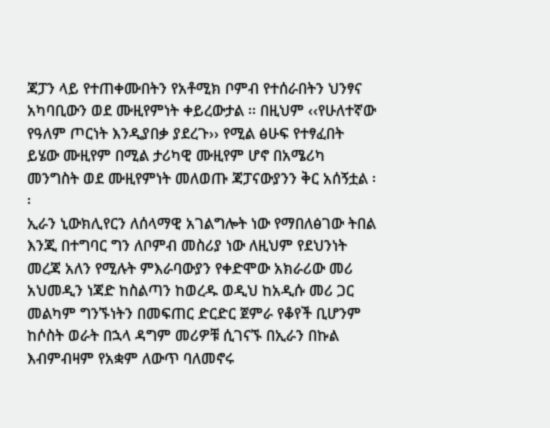ጃፓን ላይ የተጠቀሙበትን የአቶሚክ ቦምብ የተሰራበትን ህንፃና አካባቢውን ወደ ሙዚየምነት ቀይረውታል ፡፡ በዚህም ‹‹የሁለተኛው የዓለም ጦርነት እንዲያበቃ ያደረጉ›› የሚል ፅሁፍ የተፃፈበት ይሄው ሙዚየም በሚል ታሪካዊ ሙዚየም ሆኖ በአሜሪካ መንግስት ወደ ሙዚየምነት መለወጡ ጃፓናውያንን ቅር አሰኝቷል ፡፡
ኢራን ኒውክሊየርን ለሰላማዊ አገልግሎት ነው የማበለፅገው ትበል እንጂ በተግባር ግን ለቦምብ መስሪያ ነው ለዚህም የደህንነት መረጃ አለን የሚሉት ምእራባውያን የቀድሞው አክራሪው መሪ አህመዲን ነጃድ ከስልጣን ከወረዱ ወዲህ ከአዲሱ መሪ ጋር መልካም ግንኙነትን በመፍጠር ድርድር ጀምራ የቆየች ቢሆንም ከሶስት ወራት በኋላ ዳግም መሪዎቹ ሲገናኙ በኢራን በኩል እብምብዛም የአቋም ለውጥ ባለመኖሩ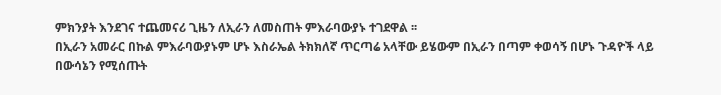ምክንያት እንደገና ተጨመናሪ ጊዜን ለኢራን ለመስጠት ምእራባውያኑ ተገደዋል ፡፡
በኢራን አመራር በኩል ምእራባውያኑም ሆኑ እስራኤል ትክክለኛ ጥርጣሬ አላቸው ይሄውም በኢራን በጣም ቀወሳኝ በሆኑ ጉዳዮች ላይ በውሳኔን የሚሰጡት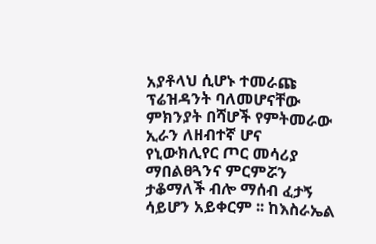አያቶላህ ሲሆኑ ተመራጩ ፕሬዝዳንት ባለመሆናቸው ምክንያት በሻሆች የምትመራው ኢራን ለዘብተኛ ሆና የኒውክሊየር ጦር መሳሪያ ማበልፀጓንና ምርምሯን ታቆማለች ብሎ ማሰብ ፈታኝ ሳይሆን አይቀርም ፡፡ ከእስራኤል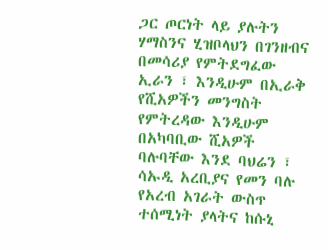ጋር ጦርነት ላይ ያሉትን ሃማስንና ሂዝቦላህን በገንዘብና በመሳሪያ የምትደግፈው ኢራን ፣ እንዲሁም በኢራቅ የሺአዎችን መንግስት የምትረዳው እንዲሁም በአካባቢው ሺአዎች ባሉባቸው እንደ ባህሬን ፣ ሳኡዲ አረቢያና የመን ባሉ የአረብ አገራት ውስጥ ተሰሚነት ያላትና ከሱኒ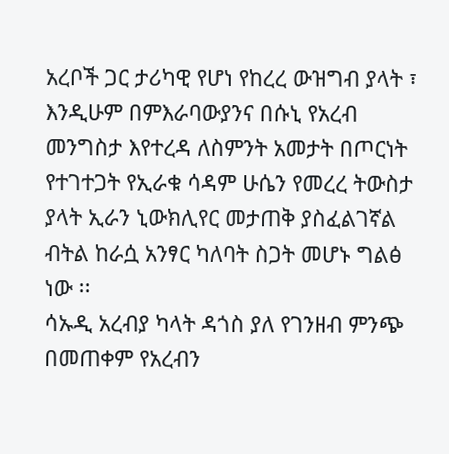አረቦች ጋር ታሪካዊ የሆነ የከረረ ውዝግብ ያላት ፣ እንዲሁም በምእራባውያንና በሱኒ የአረብ መንግስታ እየተረዳ ለስምንት አመታት በጦርነት የተገተጋት የኢራቁ ሳዳም ሁሴን የመረረ ትውስታ ያላት ኢራን ኒውክሊየር መታጠቅ ያስፈልገኛል ብትል ከራሷ አንፃር ካለባት ስጋት መሆኑ ግልፅ ነው ፡፡
ሳኡዲ አረብያ ካላት ዳጎስ ያለ የገንዘብ ምንጭ በመጠቀም የአረብን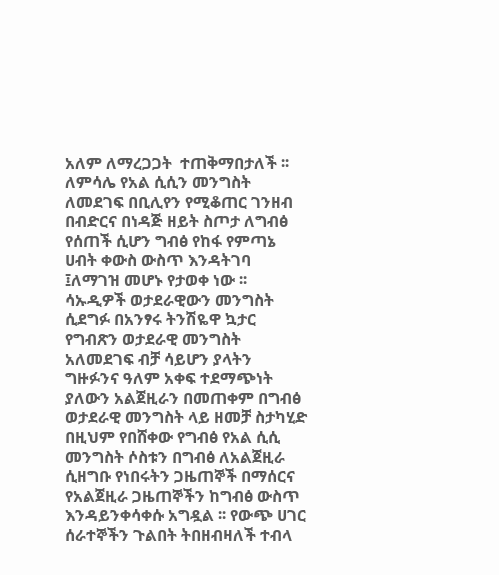አለም ለማረጋጋት  ተጠቅማበታለች ፡፡ ለምሳሌ የአል ሲሲን መንግስት ለመደገፍ በቢሊየን የሚቆጠር ገንዘብ በብድርና በነዳጅ ዘይት ስጦታ ለግብፅ የሰጠች ሲሆን ግብፅ የከፋ የምጣኔ ሀብት ቀውስ ውስጥ እንዳትገባ ፤ለማገዝ መሆኑ የታወቀ ነው ፡፡ ሳኡዲዎች ወታደራዊውን መንግስት ሲደግፉ በአንፃሩ ትንሽዬዋ ኳታር የግብጽን ወታደራዊ መንግስት አለመደገፍ ብቻ ሳይሆን ያላትን ግዙፉንና ዓለም አቀፍ ተደማጭነት ያለውን አልጀዚራን በመጠቀም በግብፅ ወታደራዊ መንግስት ላይ ዘመቻ ስታካሂድ በዚህም የበሸቀው የግብፅ የአል ሲሲ መንግስት ሶስቱን በግብፅ ለአልጀዚራ ሲዘግቡ የነበሩትን ጋዜጠኞች በማሰርና የአልጀዚራ ጋዜጠኞችን ከግብፅ ውስጥ እንዳይንቀሳቀሱ አግዷል ፡፡ የውጭ ሀገር ሰራተኞችን ጉልበት ትበዘብዛለች ተብላ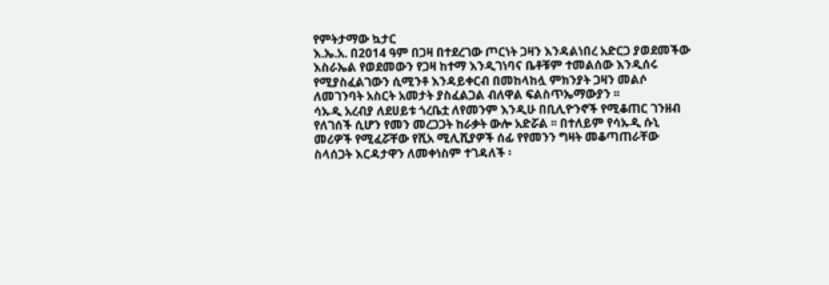የምትታማው ኳታር
እ.ኤ.አ. በ2014 ዓም በጋዛ በተደረገው ጦርነት ጋዛን እንዳልነበረ አድርጋ ያወደመችው እስራኤል የወደመውን የጋዛ ከተማ እንዲገነባና ቤቶቹም ተመልሰው እንዲሰሩ የሚያስፈልገውን ሲሚንቶ እንዳይቀርብ በመከላከሏ ምክንያት ጋዛን መልሶ ለመገንባት አስርት አመታት ያስፈልጋል ብለዋል ፍልስጥኤማውያን ፡፡
ሳኡዲ አረብያ ለደሀይቱ ጎረቤቷ ለየመንም እንዲሁ በቢሊዮንኖች የሚቆጠር ገንዘብ የለገሰች ሲሆን የመን መረጋጋት ከራቃት ውሎ አድሯል ፡፡ በተለይም የሳኡዲ ሱኒ መሪዎች የሚፈሯቸው የሺአ ሚሊሺያዎች ሰፊ የየመንን ግዛት መቆጣጠራቸው ስላሰጋት እርዳታዋን ለመቀነስም ተገዳለች ፡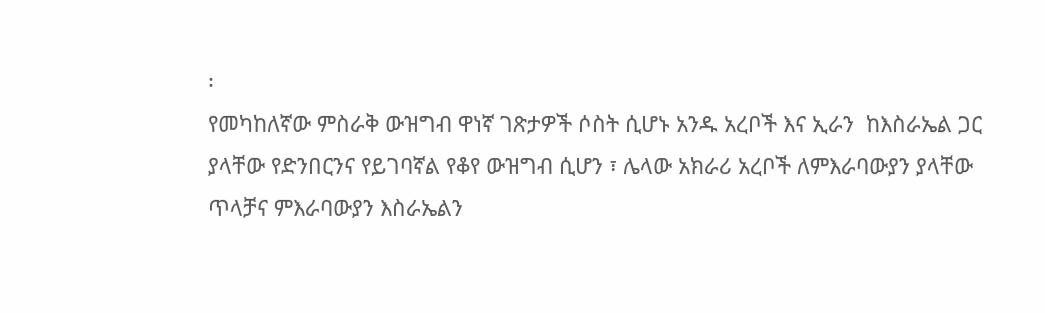፡
የመካከለኛው ምስራቅ ውዝግብ ዋነኛ ገጽታዎች ሶስት ሲሆኑ አንዱ አረቦች እና ኢራን  ከእስራኤል ጋር ያላቸው የድንበርንና የይገባኛል የቆየ ውዝግብ ሲሆን ፣ ሌላው አክራሪ አረቦች ለምእራባውያን ያላቸው ጥላቻና ምእራባውያን እስራኤልን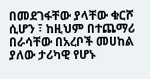በመደገፋቸው ያላቸው ቁርሾ ሲሆን ፣ ከዚህም በተጨማሪ በራሳቸው በአረቦች መሀከል ያለው ታሪካዊ የሆኑ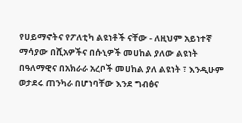የሀይማኖትና የፖለቲካ ልዩነቶች ናቸው - ለዚህም አይነተኛ ማሳያው በሺአዎችና በሱኒዎች መሀከል ያለው ልዩነት በዓለማዊና በአክራራ አረቦች መሀከል ያለ ልዩነት ፣ እንዲሁም ወታደሩ ጠንካራ በሆነባቸው እንደ ግብፅና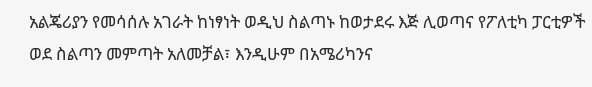አልጄሪያን የመሳሰሉ አገራት ከነፃነት ወዲህ ስልጣኑ ከወታደሩ እጅ ሊወጣና የፖለቲካ ፓርቲዎች ወደ ስልጣን መምጣት አለመቻል፣ እንዲሁም በአሜሪካንና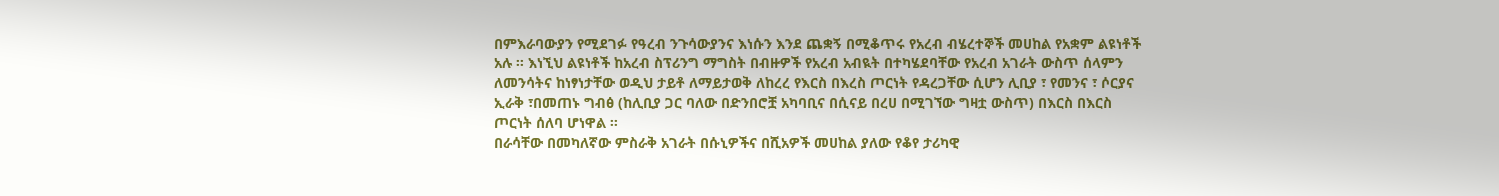በምእራባውያን የሚደገፉ የዓረብ ንጉሳውያንና እነሱን እንደ ጨቋኝ በሚቆጥሩ የአረብ ብሄረተኞች መሀከል የአቋም ልዩነቶች አሉ ፡፡ እነኚህ ልዩነቶች ከአረብ ስፕሪንግ ማግስት በብዙዎች የአረብ አብዪት በተካሄደባቸው የአረብ አገራት ውስጥ ሰላምን ለመንሳትና ከነፃነታቸው ወዲህ ታይቶ ለማይታወቅ ለከረረ የእርስ በእረስ ጦርነት የዳረጋቸው ሲሆን ሊቢያ ፣ የመንና ፣ ሶርያና ኢራቅ ፣በመጠኑ ግብፅ (ከሊቢያ ጋር ባለው በድንበሮቿ አካባቢና በሲናይ በረሀ በሚገኘው ግዛቷ ውስጥ) በእርስ በእርስ ጦርነት ሰለባ ሆነዋል ፡፡
በራሳቸው በመካለኛው ምስራቅ አገራት በሱኒዎችና በሺአዎች መሀከል ያለው የቆየ ታሪካዊ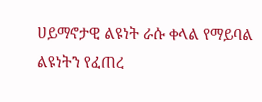ሀይማኖታዊ ልዩነት ራሱ ቀላል የማይባል  ልዩነትን የፈጠረ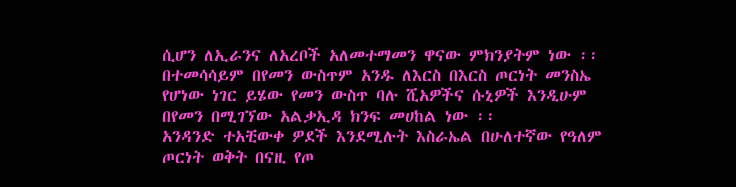ሲሆን ለኢራንና ለአረቦች አለመተማመን ዋናው ምክንያትም ነው ፡፡ በተመሳሳይም በየመን ውስጥም አንዱ ለእርስ በእርስ ጦርነት መንስኤ የሆነው ነገር ይሄው የመን ውስጥ ባሉ ሺአዎችና ሱኒዎች እንዲሁም በየመን በሚገኘው አልቃኢዳ ክንፍ መሀከል ነው ፡፡
አንዳንድ ተአቺውቀ ዎደች እንደሚሉት እስራኤል በሁለተኛው የዓለም ጦርነት ወቅት በናዚ የጦ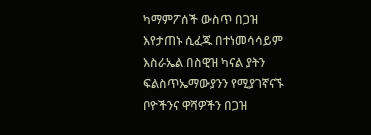ካማምፖሰች ውስጥ በጋዝ እየታጠኑ ሲፈጁ በተነመሳሳይም እስራኤል በስዊዝ ካናል ያትን ፍልስጥኤማውያንን የሚያገኛናኙ ቦዮችንና ዋሻዎችን በጋዝ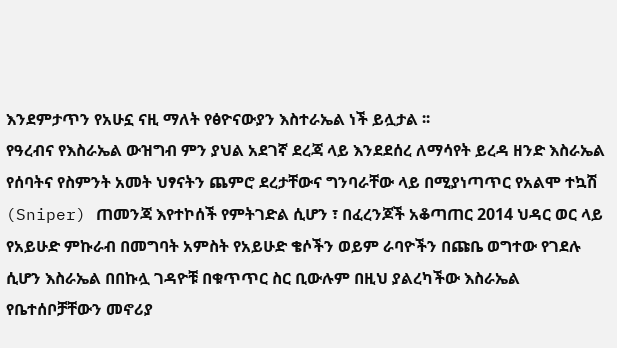እንደምታጥን የአሁኗ ናዚ ማለት የፅዮናውያን እስተራኤል ነች ይሏታል ፡፡
የዓረብና የእስራኤል ውዝግብ ምን ያህል አደገኛ ደረጃ ላይ እንደደሰረ ለማሳየት ይረዳ ዘንድ እስራኤል የሰባትና የስምንት አመት ህፃናትን ጨምሮ ደረታቸውና ግንባራቸው ላይ በሚያነጣጥር የአልሞ ተኳሽ (Sniper) ጠመንጃ እየተኮሰች የምትገድል ሲሆን ፣ በፈረንጆች አቆጣጠር 2014 ህዳር ወር ላይ የአይሁድ ምኩራብ በመግባት አምስት የአይሁድ ቄሶችን ወይም ራባዮችን በጩቤ ወግተው የገደሉ ሲሆን እስራኤል በበኩሏ ገዳዮቹ በቁጥጥር ስር ቢውሉም በዚህ ያልረካችው እስራኤል የቤተሰቦቻቸውን መኖሪያ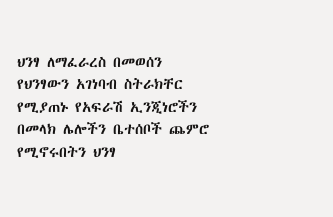ህንፃ ለማፈራረስ በመወሰን የህንፃውን አገነባብ ስትራክቸር የሚያጠኑ የአፍራሽ ኢንጂነሮችን በመላክ ሌሎችን ቤተሰቦች ጨምሮ የሚኖሩበትን ህንፃ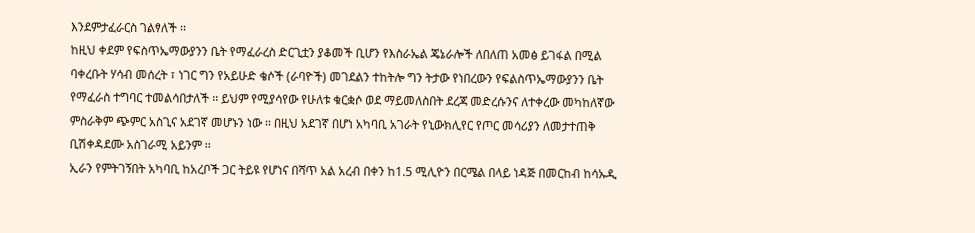እንደምታፈራርስ ገልፃለች ፡፡
ከዚህ ቀደም የፍስጥኤማውያንን ቤት የማፈራረስ ድርጊቷን ያቆመች ቢሆን የእስራኤል ጄኔራሎች ለበለጠ አመፅ ይገፋል በሚል ባቀረቡት ሃሳብ መሰረት ፣ ነገር ግን የአይሁድ ቄሶች (ራባዮች) መገደልን ተከትሎ ግን ትታው የነበረውን የፍልስጥኤማውያንን ቤት የማፈራስ ተግባር ተመልሳበታለች ፡፡ ይህም የሚያሳየው የሁለቱ ቁርቋሶ ወደ ማይመለስበት ደረጃ መድረሱንና ለተቀረው መካከለኛው ምስራቅም ጭምር አስጊና አደገኛ መሆኑን ነው ፡፡ በዚህ አደገኛ በሆነ አካባቢ አገራት የኒውክሊየር የጦር መሳሪያን ለመታተጠቅ ቢሽቀዳደሙ አስገራሚ አይንም ፡፡
ኢራን የምትገኝበት አካባቢ ከአረቦች ጋር ትይዩ የሆነና በሻጥ አል አረብ በቀን ከ1.5 ሚሊዮን በርሜል በላይ ነዳጅ በመርከብ ከሳኡዲ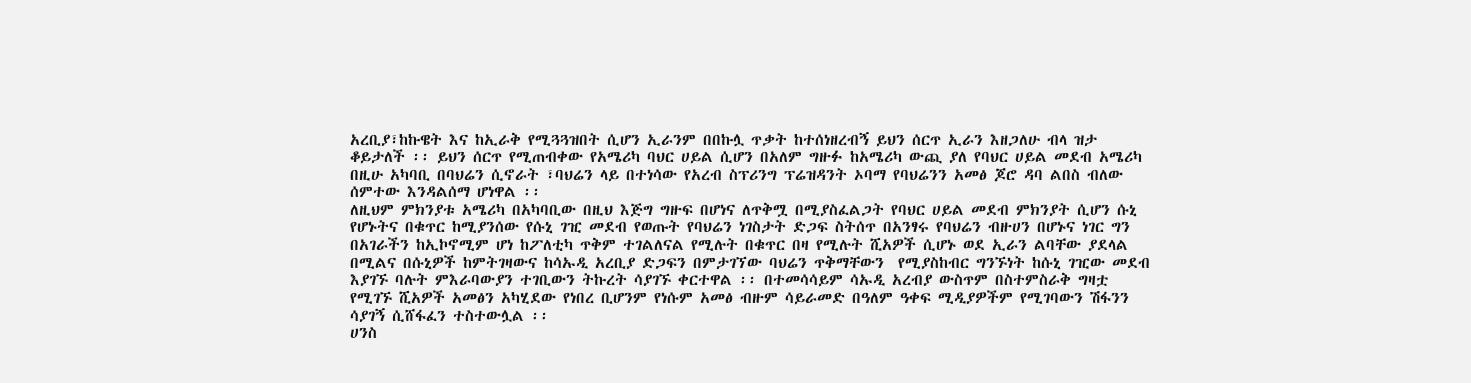አረቢያ፣ከኩዌት እና ከኢራቅ የሚጓጓዝበት ሲሆን ኢራንም በበኩሏ ጥቃት ከተሰነዘረብኝ ይህን ሰርጥ ኢራን እዘጋለሁ ብላ ዝታ ቆይታለች ፡፡ ይህን ሰርጥ የሚጠብቀው የአሜሪካ ባህር ሀይል ሲሆን በአለም ግዙፉ ከአሜሪካ ውጪ ያለ የባህር ሀይል መደብ አሜሪካ በዚሁ አካባቢ በባህሬን ሲኖራት ፣ባህሬን ላይ በተነሳው የአረብ ስፕሪንግ ፕሬዝዳንት ኦባማ የባህሬንን አመፅ ጆሮ ዳባ ልበስ ብለው ሰምተው እንዳልሰማ ሆነዋል ፡፡
ለዚህም ምክንያቱ አሜሪካ በአካባቢው በዚህ እጅግ ግዙፍ በሆነና ለጥቅሟ በሚያስፈልጋት የባህር ሀይል መደብ ምክንያት ሲሆን ሱኒ የሆኑትና በቁጥር ከሚያንሰው የሱኒ ገዢ መደብ የወጡት የባህሬን ነገስታት ድጋፍ ስትሰጥ በአንፃሩ የባህሬን ብዙሀን በሆኑና ነገር ግን በአገራችን ከኢኮኖሚም ሆነ ከፖለቲካ ጥቅም ተገልለናል የሚሉት በቁጥር በዛ የሚሉት ሺአዎች ሲሆኑ ወደ ኢራን ልባቸው ያደላል በሚልና በሱኒዎች ከምትገዛውና ከሳኡዲ አረቢያ ድጋፍን በምታገኘው ባህሬን ጥቅማቸውን  የሚያስከብር ግንኙነት ከሱኒ ገዢው መደብ እያገኙ ባሉት ምእራባውያን ተገቢውን ትኩረት ሳያገኙ ቀርተዋል ፡፡ በተመሳሳይም ሳኡዲ አረብያ ውስጥም በስተምስራቅ ግዛቷ የሚገኙ ሺአዎች አመፅን አካሂደው የነበረ ቢሆንም የነሱም አመፅ ብዙም ሳይራመድ በዓለም ዓቀፍ ሚዲያዎችም የሚገባውን ሽፋንን ሳያገኝ ሲሸፋፈን ተስተውሏል ፡፡
ሀንስ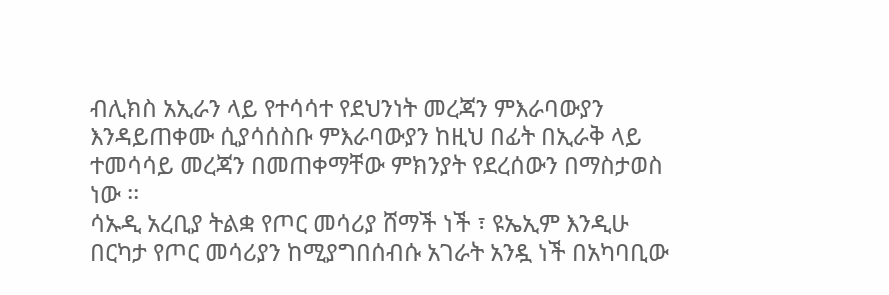ብሊክስ አኢራን ላይ የተሳሳተ የደህንነት መረጃን ምእራባውያን እንዳይጠቀሙ ሲያሳሰስቡ ምእራባውያን ከዚህ በፊት በኢራቅ ላይ ተመሳሳይ መረጃን በመጠቀማቸው ምክንያት የደረሰውን በማስታወስ ነው ፡፡
ሳኡዲ አረቢያ ትልቋ የጦር መሳሪያ ሸማች ነች ፣ ዩኤኢም እንዲሁ በርካታ የጦር መሳሪያን ከሚያግበሰብሱ አገራት አንዷ ነች በአካባቢው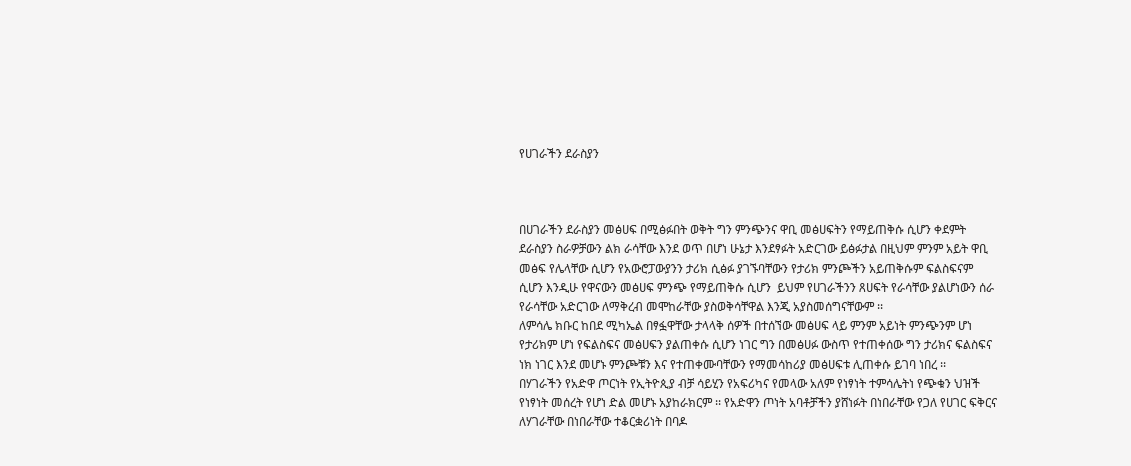የሀገራችን ደራስያን



በሀገራችን ደራስያን መፅሀፍ በሚፅፉበት ወቅት ግን ምንጭንና ዋቢ መፅሀፍትን የማይጠቅሱ ሲሆን ቀደምት ደራስያን ስራዎቻውን ልክ ራሳቸው እንደ ወጥ በሆነ ሁኔታ እንደፃፉት አድርገው ይፅፉታል በዚህም ምንም አይት ዋቢ መፅፍ የሌላቸው ሲሆን የአውሮፓውያንን ታሪክ ሲፅፉ ያገኙባቸውን የታሪክ ምንጮችን አይጠቅሱም ፍልስፍናም ሲሆን እንዲሁ የዋናውን መፅሀፍ ምንጭ የማይጠቅሱ ሲሆን  ይህም የሀገራችንን ጸሀፍት የራሳቸው ያልሆነውን ሰራ የራሳቸው አድርገው ለማቅረብ መሞከራቸው ያስወቅሳቸዋል እንጂ አያስመሰግናቸውም ፡፡
ለምሳሌ ክቡር ከበደ ሚካኤል በፃፏዋቸው ታላላቅ ሰዎች በተሰኘው መፅሀፍ ላይ ምንም አይነት ምንጭንም ሆነ የታሪክም ሆነ የፍልስፍና መፅሀፍን ያልጠቀሱ ሲሆን ነገር ግን በመፅሀፉ ውስጥ የተጠቀሰው ግን ታሪክና ፍልስፍና ነክ ነገር እንደ መሆኑ ምንጮቹን እና የተጠቀሙባቸውን የማመሳከሪያ መፅሀፍቱ ሊጠቀሱ ይገባ ነበረ ፡፡
በሃገራችን የአድዋ ጦርነት የኢትዮጲያ ብቻ ሳይሂን የአፍሪካና የመላው አለም የነፃነት ተምሳሌትነ የጭቁን ህዝች የነፃነት መሰረት የሆነ ድል መሆኑ አያከራክርም ፡፡ የአድዋን ጦነት አባቶቻችን ያሸነፉት በነበራቸው የጋለ የሀገር ፍቅርና ለሃገራቸው በነበራቸው ተቆርቋሪነት በባዶ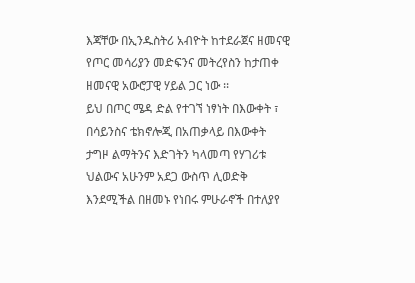እጃቸው በኢንዱስትሪ አብዮት ከተደራጀና ዘመናዊ የጦር መሳሪያን መድፍንና መትረየስን ከታጠቀ ዘመናዊ አውሮፓዊ ሃይል ጋር ነው ፡፡
ይህ በጦር ሜዳ ድል የተገኘ ነፃነት በእውቀት ፣ በሳይንስና ቴክኖሎጂ በአጠቃላይ በእውቀት ታግዞ ልማትንና እድገትን ካላመጣ የሃገሪቱ ህልውና አሁንም አደጋ ውስጥ ሊወድቅ እንደሚችል በዘመኑ የነበሩ ምሁራኖች በተለያየ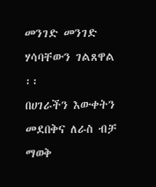መንገድ መንገድ ሃሳባቸውን ገልጸዋል ፡፡
በሀገራችን እውቀትን መደበቅና ለራስ ብቻ ማወቅ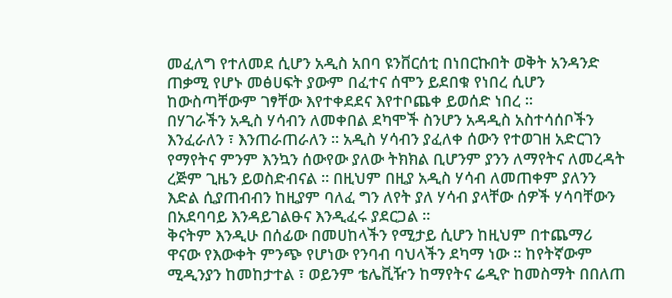መፈለግ የተለመደ ሲሆን አዲስ አበባ ዩንቨርሰቲ በነበርኩበት ወቅት አንዳንድ ጠቃሚ የሆኑ መፅሀፍት ያውም በፈተና ሰሞን ይደበቁ የነበረ ሲሆን ከውስጣቸውም ገፃቸው እየተቀደደና እየተቦጨቀ ይወሰድ ነበረ ፡፡
በሃገራችን አዲስ ሃሳብን ለመቀበል ደካሞች ስንሆን አዳዲስ አስተሳሰቦችን እንፈራለን ፣ እንጠራጠራለን ፡፡ አዲስ ሃሳብን ያፈለቀ ሰውን የተወገዘ አድርገን የማየትና ምንም እንኳን ሰውየው ያለው ትክክል ቢሆንም ያንን ለማየትና ለመረዳት ረጅም ጊዜን ይወስድብናል ፡፡ በዚህም በዚያ አዲስ ሃሳብ ለመጠቀም ያለንን እድል ሲያጠብብን ከዚያም ባለፈ ግን ለየት ያለ ሃሳብ ያላቸው ሰዎች ሃሳባቸውን በአደባባይ እንዳይገልፁና እንዲፈሩ ያደርጋል ፡፡
ቅናትም እንዲሁ በሰፊው በመሀከላችን የሚታይ ሲሆን ከዚህም በተጨማሪ ዋናው የእውቀት ምንጭ የሆነው የንባብ ባህላችን ደካማ ነው ፡፡ ከየትኛውም ሚዲንያን ከመከታተል ፣ ወይንም ቴሌቪዥን ከማየትና ሬዲዮ ከመስማት በበለጠ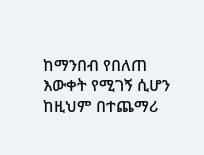ከማንበብ የበለጠ እውቀት የሚገኝ ሲሆን ከዚህም በተጨማሪ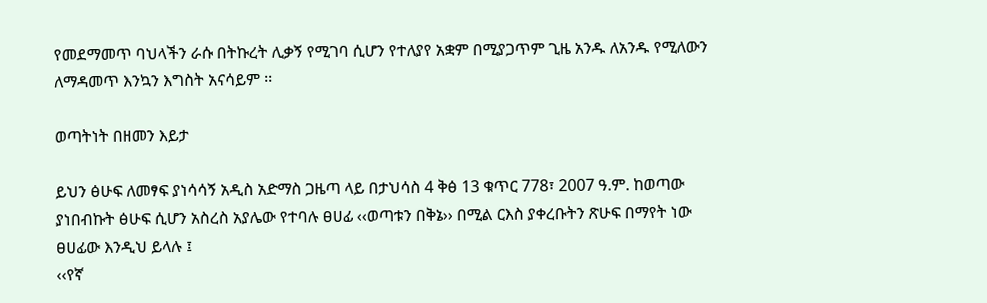የመደማመጥ ባህላችን ራሱ በትኩረት ሊቃኝ የሚገባ ሲሆን የተለያየ አቋም በሚያጋጥም ጊዜ አንዱ ለአንዱ የሚለውን ለማዳመጥ እንኳን እግስት አናሳይም ፡፡

ወጣትነት በዘመን እይታ

ይህን ፅሁፍ ለመፃፍ ያነሳሳኝ አዲስ አድማስ ጋዜጣ ላይ በታህሳስ 4 ቅፅ 13 ቁጥር 778፣ 2007 ዓ.ም. ከወጣው ያነበብኩት ፅሁፍ ሲሆን አስረስ አያሌው የተባሉ ፀሀፊ ‹‹ወጣቱን በቅኔ›› በሚል ርእስ ያቀረቡትን ጽሁፍ በማየት ነው ፀሀፊው እንዲህ ይላሉ ፤
‹‹የኛ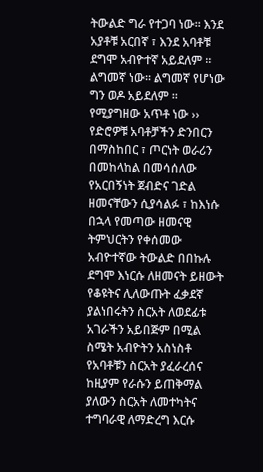ትውልድ ግራ የተጋባ ነው፡፡ እንደ አያቶቹ አርበኛ ፣ እንደ አባቶቹ ደግሞ አብዮተኛ አይደለም ፡፡ ልግመኛ ነው፡፡ ልግመኛ የሆነው ግን ወዶ አይደለም ፡፡ የሚያግዘው አጥቶ ነው ››
የድሮዎቹ አባቶቻችን ድንበርን በማስከበር ፣ ጦርነት ወራሪን በመከላከል በመሳሰለው  የአርበኝነት ጀብድና ገድል ዘመናቸውን ሲያሳልፉ ፣ ከእነሱ በኋላ የመጣው ዘመናዊ ትምህርትን የቀሰመው አብዮተኛው ትውልድ በበኩሉ ደግሞ እነርሱ ለዘመናት ይዘውት የቆዩትና ሊለውጡት ፈቃደኛ ያልነበሩትን ስርአት ለወደፊቱ አገራችን አይበጅም በሚል ስሜት አብዮትን አስነስቶ የአባቶቹን ስርአት ያፈራረሰና ከዚያም የራሱን ይጠቅማል ያለውን ስርአት ለመተካትና ተግባራዊ ለማድረግ እርሱ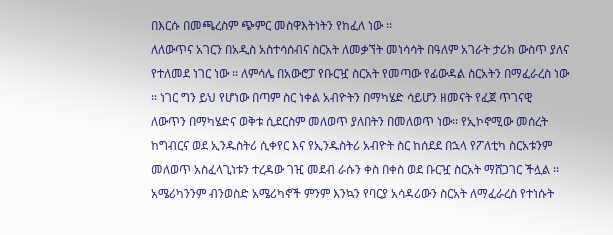በእርሱ በመጫረስም ጭምር መስዋእትነትን የከፈለ ነው ፡፡
ለለውጥና አገርን በአዲስ አስተሳሰብና ስርአት ለመቃኘት መነሳሳት በዓለም አገራት ታሪክ ውስጥ ያለና የተለመደ ነገር ነው ፡፡ ለምሳሌ በአውሮፓ የቡርዧ ስርአት የመጣው የፊውዳል ስርአትን በማፈራረስ ነው ፡፡ ነገር ግን ይህ የሆነው በጣም ስር ነቀል አብዮትን በማካሄድ ሳይሆን ዘመናት የፈጀ ጥገናዊ ለውጥን በማካሄድና ወቅቱ ሲደርስም መለወጥ ያለበትን በመለወጥ ነው፡፡ የኢኮኖሚው መሰረት ከግብርና ወደ ኢንዱስትሪ ሲቀየር እና የኢንዱስትሪ አብዮት ስር ከሰደደ በኋላ የፖለቲካ ስርአቱንም መለወጥ አስፈላጊነቱን ተረዳው ገዢ መደብ ራሱን ቀስ በቀስ ወደ ቡርዧ ስርአት ማሸጋገር ችሏል ፡፡
አሜሪካንንም ብንወስድ አሜሪካኖች ምንም እንኳን የባርያ አሳዳሪውን ስርአት ለማፈራረስ የተነሱት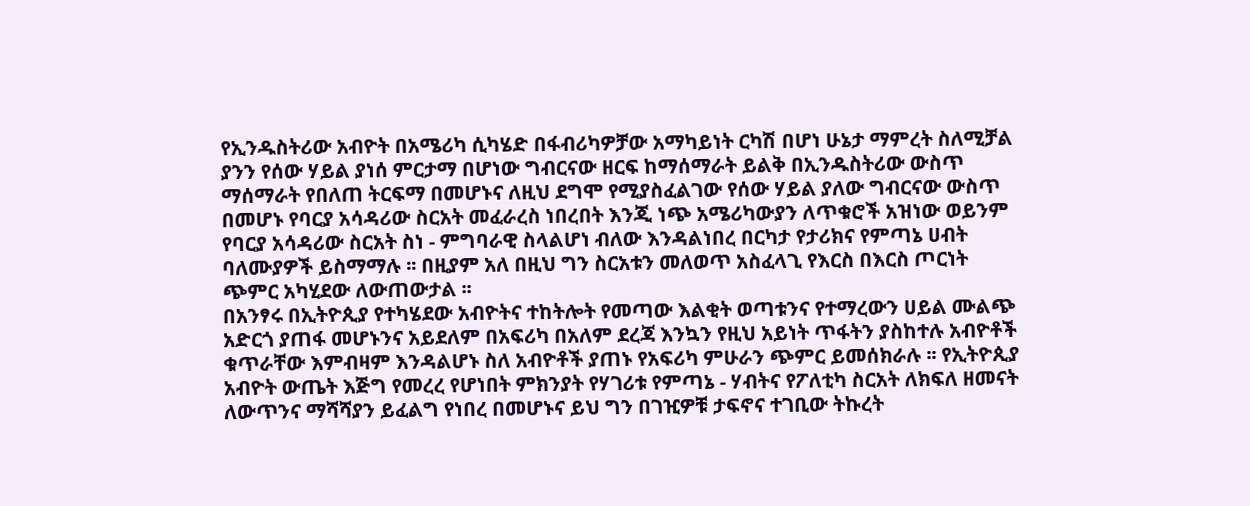የኢንዱስትሪው አብዮት በአሜሪካ ሲካሄድ በፋብሪካዎቻው አማካይነት ርካሽ በሆነ ሁኔታ ማምረት ስለሚቻል ያንን የሰው ሃይል ያነሰ ምርታማ በሆነው ግብርናው ዘርፍ ከማሰማራት ይልቅ በኢንዱስትሪው ውስጥ ማሰማራት የበለጠ ትርፍማ በመሆኑና ለዚህ ደግሞ የሚያስፈልገው የሰው ሃይል ያለው ግብርናው ውስጥ በመሆኑ የባርያ አሳዳሪው ስርአት መፈራረስ ነበረበት እንጂ ነጭ አሜሪካውያን ለጥቁሮች አዝነው ወይንም የባርያ አሳዳሪው ስርአት ስነ - ምግባራዊ ስላልሆነ ብለው እንዳልነበረ በርካታ የታሪክና የምጣኔ ሀብት ባለሙያዎች ይስማማሉ ፡፡ በዚያም አለ በዚህ ግን ስርአቱን መለወጥ አስፈላጊ የእርስ በእርስ ጦርነት ጭምር አካሂደው ለውጠውታል ፡፡
በአንፃሩ በኢትዮጲያ የተካሄደው አብዮትና ተከትሎት የመጣው እልቂት ወጣቱንና የተማረውን ሀይል ሙልጭ አድርጎ ያጠፋ መሆኑንና አይደለም በአፍሪካ በአለም ደረጃ እንኳን የዚህ አይነት ጥፋትን ያስከተሉ አብዮቶች ቁጥራቸው እምብዛም እንዳልሆኑ ስለ አብዮቶች ያጠኑ የአፍሪካ ምሁራን ጭምር ይመሰክራሉ ፡፡ የኢትዮጲያ አብዮት ውጤት እጅግ የመረረ የሆነበት ምክንያት የሃገሪቱ የምጣኔ - ሃብትና የፖለቲካ ስርአት ለክፍለ ዘመናት ለውጥንና ማሻሻያን ይፈልግ የነበረ በመሆኑና ይህ ግን በገዢዎቹ ታፍኖና ተገቢው ትኩረት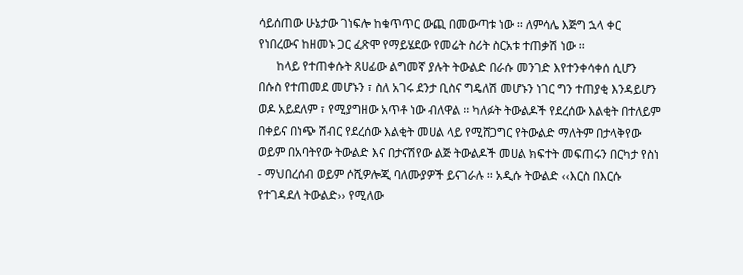ሳይሰጠው ሁኔታው ገነፍሎ ከቁጥጥር ውጪ በመውጣቱ ነው ፡፡ ለምሳሌ እጅግ ኋላ ቀር የነበረውና ከዘመኑ ጋር ፈጽሞ የማይሄደው የመሬት ስሪት ስርአቱ ተጠቃሽ ነው ፡፡
      ከላይ የተጠቀሱት ጸሀፊው ልግመኛ ያሉት ትውልድ በራሱ መንገድ እየተንቀሳቀሰ ሲሆን በሱስ የተጠመደ መሆኑን ፣ ስለ አገሩ ደንታ ቢስና ግዴለሽ መሆኑን ነገር ግን ተጠያቂ እንዳይሆን ወዶ አይደለም ፣ የሚያግዘው አጥቶ ነው ብለዋል ፡፡ ካለፉት ትውልዶች የደረሰው እልቂት በተለይም በቀይና በነጭ ሽብር የደረሰው እልቂት መሀል ላይ የሚሸጋግር የትውልድ ማለትም በታላቅየው ወይም በአባትየው ትውልድ እና በታናሽየው ልጅ ትውልዶች መሀል ክፍተት መፍጠሩን በርካታ የስነ - ማህበረሰብ ወይም ሶሺዎሎጂ ባለሙያዎች ይናገራሉ ፡፡ አዲሱ ትውልድ ‹‹እርስ በእርሱ የተገዳደለ ትውልድ›› የሚለው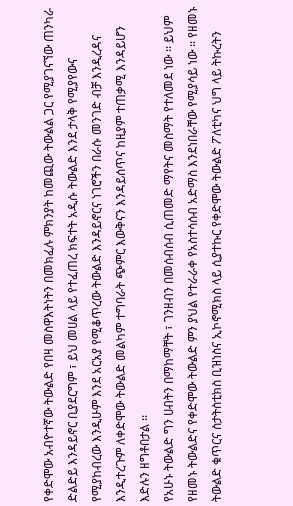የቀድሞው አብዮተኛው ትውልድ የበዛ መስዋእትነትን በመክፈሉ ምክንያት ከመጪው ትውልል ጋር የሚያገናኘው ጠንካራ ድልድይ እንዳይኖር ቢያደርግም ፣ ይህ መሀል ላይ የተፈጠረ ክፍተት አዲሱ ትውልድ እንደ ታላቅ የሚያየውና የሚያከብረው እንዲሁም እንደ አርአያ የሚቆጥረው ትውልድ እንዳይኖርና ነገሮችን በራሱ መንገድ ብቻ እንዲረዳና እንዲተረጉም ለቀድሞው ትውልድ መልካም ተግባራት ጭምር እውቅናን እንዳይሰጥና ከዚያም ተጠቃሚ እንዳይሆን እድሉን ዘግቶበታል ፡፡
የአሁኑ ትውልድ ግን ሀብትን በማከማቸት ፣ ገንዘብን በመሰብሰብ ሲጠመድ ማየትና መስማት የተለመደ ነው ፡፡ ይህም የዘመኑ ትውልድና የቀድሞው ትውልድ ምን ያህል የተራራቀ የአስተሳሰብ አድማስ እንደነበራቸው የሚያሳይ ነው ፡፡ የዘመኑ ትውልድ ቁጥርና ስታትስቲክስ ቢዝነስና ኢኮኖሚክስ ላይ ሲያተኩር የቀድሞው ትውልድ ፖለቲካና ህግ ላይ ትኩረትን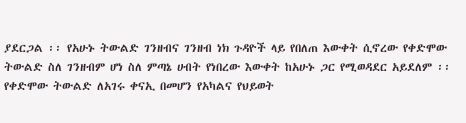ያደርጋል ፡፡ የአሁኑ ትውልድ ገንዘብና ገንዘብ ነክ ጉዳዮች ላይ የበለጠ እውቀት ሲኖረው የቀድሞው ትውልድ ስለ ገንዘብም ሆነ ስለ ምጣኔ ሀብት የነበረው እውቀት ከአሁኑ ጋር የሚወዳደር አይደለም ፡፡ የቀድሞው ትውልድ ለአገሩ ቀናኢ በመሆን የአካልና የህይወት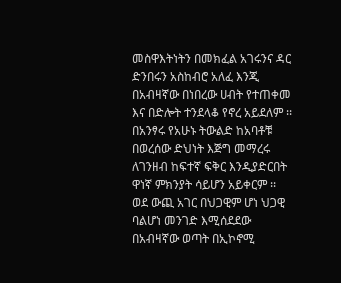መስዋእትነትን በመክፈል አገሩንና ዳር ድንበሩን አስከብሮ አለፈ እንጂ በአብዛኛው በነበረው ሀብት የተጠቀመ እና በድሎት ተንደላቆ የኖረ አይደለም ፡፡ በአንፃሩ የአሁኑ ትውልድ ከአባቶቹ በወረሰው ድህነት እጅግ መማረሩ ለገንዘብ ከፍተኛ ፍቅር እንዲያድርበት ዋነኛ ምክንያት ሳይሆን አይቀርም ፡፡ ወደ ውጪ አገር በህጋዊም ሆነ ህጋዊ ባልሆነ መንገድ እሚሰደደው በአብዛኛው ወጣት በኢኮኖሚ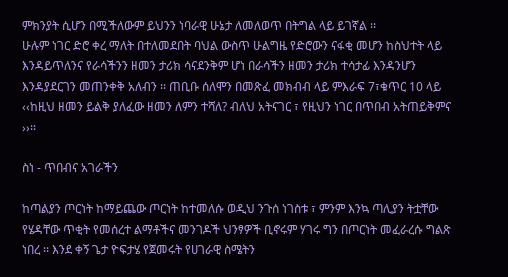ምክንያት ሲሆን በሚችለውም ይህንን ነባራዊ ሁኔታ ለመለወጥ በትግል ላይ ይገኛል ፡፡
ሁሉም ነገር ድሮ ቀረ ማለት በተለመደበት ባህል ውስጥ ሁልግዜ የድሮውን ናፋቂ መሆን ከስህተት ላይ እንዳይጥለንና የራሳችንን ዘመን ታሪክ ሳናደንቅም ሆነ በራሳችን ዘመን ታሪክ ተሳታፊ እንዳንሆን እንዳያደርገን መጠንቀቅ አለብን ፡፡ ጠቢቡ ሰለሞን በመጽፈ መክብብ ላይ ምእራፍ 7፣ቁጥር 10 ላይ ‹‹ከዚህ ዘመን ይልቅ ያለፈው ዘመን ለምን ተሻለ? ብለህ አትናገር ፣ የዚህን ነገር በጥበብ አትጠይቅምና ››፡፡

ስነ - ጥበብና አገራችን

ከጣልያን ጦርነት ከማይጨው ጦርነት ከተመለሱ ወዲህ ንጉሰ ነገስቱ ፣ ምንም እንኳ ጣሊያን ትቷቸው የሄዳቸው ጥቂት የመሰረተ ልማቶችና መንገዶች ህንፃዎች ቢኖሩም ሃገሩ ግን በጦርነት መፈራረሱ ግልጽ ነበረ ፡፡ እንደ ቀኝ ጌታ ዮፍታሄ የጀመሩት የሀገራዊ ስሜትን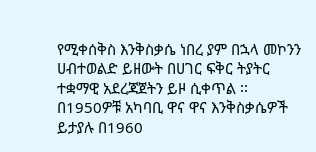የሚቀሰቅስ እንቅስቃሴ ነበረ ያም በኋላ መኮንን ሀብተወልድ ይዘውት በሀገር ፍቅር ትያትር ተቋማዊ አደረጃጀትን ይዞ ሲቀጥል ፡፡ በ1950ዎቹ አካባቢ ዋና ዋና እንቅስቃሴዎች ይታያሉ በ1960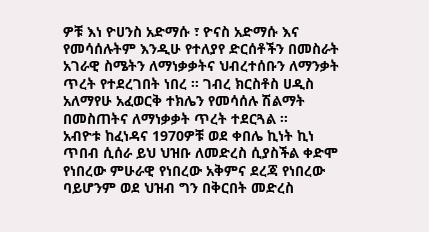ዎቹ እነ ዮሀንስ አድማሱ ፣ ዮናስ አድማሱ እና የመሳሰሉትም እንዲሁ የተለያየ ድርሰቶችን በመስራት አገራዊ ስሜትን ለማነቃቃትና ህብረተሰቡን ለማንቃት ጥረት የተደረገበት ነበረ ፡፡ ገብረ ክርስቶስ ሀዲስ አለማየሁ አፈወርቅ ተክሌን የመሳሰሉ ሽልማት በመስጠትና ለማነቃቃት ጥረት ተደርጓል ፡፡
አብዮቱ ከፈነዳና 1970ዎቹ ወደ ቀበሌ ኪነት ኪነ ጥበብ ሲሰራ ይህ ህዝቡ ለመድረስ ሲያስችል ቀድሞ የነበረው ምሁራዊ የነበረው አቅምና ደረጃ የነበረው ባይሆንም ወደ ህዝብ ግን በቅርበት መድረስ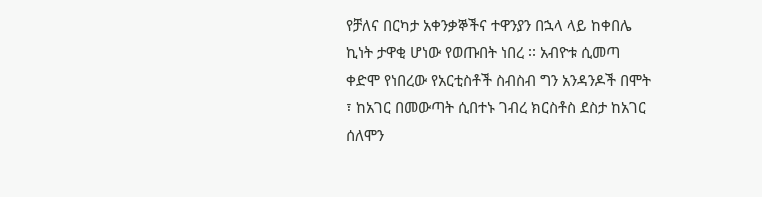የቻለና በርካታ አቀንቃኞችና ተዋንያን በኋላ ላይ ከቀበሌ ኪነት ታዋቂ ሆነው የወጡበት ነበረ ፡፡ አብዮቱ ሲመጣ ቀድሞ የነበረው የአርቲስቶች ስብስብ ግን አንዳንዶች በሞት ፣ ከአገር በመውጣት ሲበተኑ ገብረ ክርስቶስ ደስታ ከአገር ሰለሞን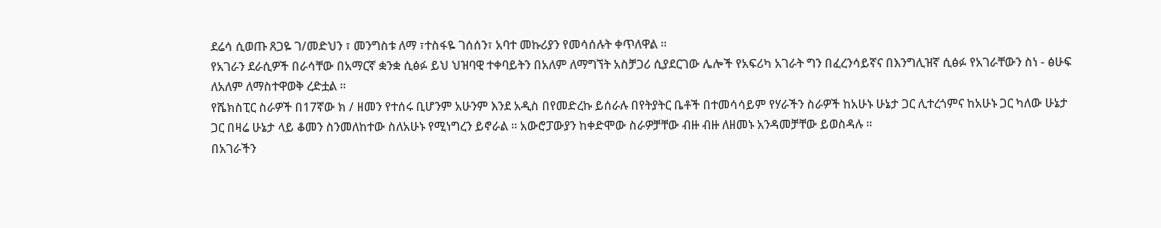ደሬሳ ሲወጡ ጸጋዬ ገ/መድህን ፣ መንግስቱ ለማ ፣ተስፋዬ ገሰሰን፣ አባተ መኩሪያን የመሳሰሉት ቀጥለዋል ፡፡
የአገራን ደራሲዎች በራሳቸው በአማርኛ ቋንቋ ሲፅፉ ይህ ህዝባዊ ተቀባይትን በአለም ለማግኘት አስቻጋሪ ሲያደርገው ሌሎች የአፍሪካ አገራት ግን በፈረንሳይኛና በእንግሊዝኛ ሲፅፉ የአገራቸውን ስነ - ፅሁፍ ለአለም ለማስተዋወቅ ረድቷል ፡፡
የሼክስፒር ስራዎች በ17ኛው ክ / ዘመን የተሰሩ ቢሆንም አሁንም እንደ አዲስ በየመድረኩ ይሰራሉ በየትያትር ቤቶች በተመሳሳይም የሃራችን ስራዎች ከአሁኑ ሁኔታ ጋር ሊተረጎምና ከአሁኑ ጋር ካለው ሁኔታ ጋር በዛሬ ሁኔታ ላይ ቆመን ስንመለከተው ስለአሁኑ የሚነግረን ይኖራል ፡፡ አውሮፓውያን ከቀድሞው ስራዎቻቸው ብዙ ብዙ ለዘመኑ አንዳመቻቸው ይወስዳሉ ፡፡
በአገራችን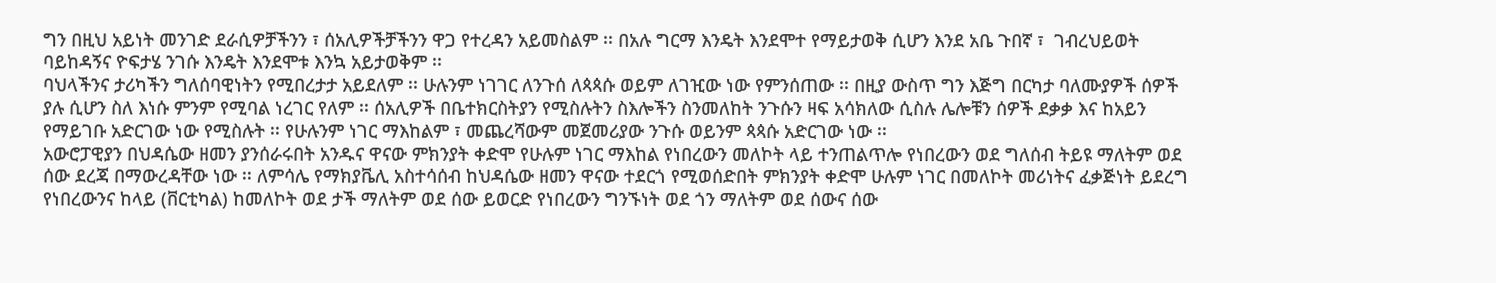ግን በዚህ አይነት መንገድ ደራሲዎቻችንን ፣ ሰአሊዎችቻችንን ዋጋ የተረዳን አይመስልም ፡፡ በአሉ ግርማ እንዴት እንደሞተ የማይታወቅ ሲሆን እንደ አቤ ጉበኛ ፣  ገብረህይወት ባይከዳኝና ዮፍታሄ ንገሱ እንዴት እንደሞቱ እንኳ አይታወቅም ፡፡
ባህላችንና ታሪካችን ግለሰባዊነትን የሚበረታታ አይደለም ፡፡ ሁሉንም ነገገር ለንጉሰ ለጳጳሱ ወይም ለገዢው ነው የምንሰጠው ፡፡ በዚያ ውስጥ ግን እጅግ በርካታ ባለሙያዎች ሰዎች ያሉ ሲሆን ስለ እነሱ ምንም የሚባል ነረገር የለም ፡፡ ሰአሊዎች በቤተክርስትያን የሚስሉትን ስእሎችን ስንመለከት ንጉሱን ዛፍ አሳክለው ሲስሉ ሌሎቹን ሰዎች ደቃቃ እና ከአይን የማይገቡ አድርገው ነው የሚስሉት ፡፡ የሁሉንም ነገር ማእከልም ፣ መጨረሻውም መጀመሪያው ንጉሱ ወይንም ጳጳሱ አድርገው ነው ፡፡
አውሮፓዊያን በህዳሴው ዘመን ያንሰራሩበት አንዱና ዋናው ምክንያት ቀድሞ የሁሉም ነገር ማእከል የነበረውን መለኮት ላይ ተንጠልጥሎ የነበረውን ወደ ግለሰብ ትይዩ ማለትም ወደ ሰው ደረጃ በማውረዳቸው ነው ፡፡ ለምሳሌ የማክያቬሊ አስተሳሰብ ከህዳሴው ዘመን ዋናው ተደርጎ የሚወሰድበት ምክንያት ቀድሞ ሁሉም ነገር በመለኮት መሪነትና ፈቃጅነት ይደረግ የነበረውንና ከላይ (ቨርቲካል) ከመለኮት ወደ ታች ማለትም ወደ ሰው ይወርድ የነበረውን ግንኙነት ወደ ጎን ማለትም ወደ ሰውና ሰው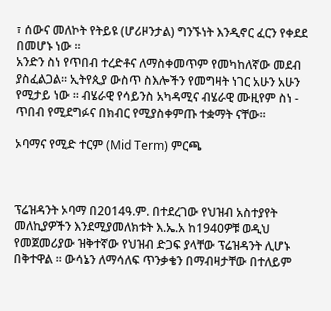፣ ሰውና መለኮት የትይዩ (ሆሪዞንታል) ግንኙነት እንዲኖር ፈርን የቀደደ በመሆኑ ነው ፡፡
አንድን ስነ የጥበብ ተረድቶና ለማስቀመጥም የመካከለኛው መደብ ያስፈልጋል፡፡ ኢትየጲያ ውስጥ ስእሎችን የመግዛት ነገር አሁን አሁን የሚታይ ነው ፡፡ ብሄራዊ የሳይንስ አካዳሚና ብሄራዊ ሙዚየም ስነ - ጥበብ የሚደግፉና በክብር የሚያስቀምጡ ተቋማት ናቸው፡፡

ኦባማና የሚድ ተርም (Mid Term) ምርጫ



ፕሬዝዳንት ኦባማ በ2014ዓ.ም. በተደረገው የህዝብ አስተያየት መለኪያዎችን እንደሚያመለክቱት እ.ኤ.አ ከ1940ዎቹ ወዲህ የመጀመሪያው ዝቅተኛው የህዝብ ድጋፍ ያላቸው ፕሬዝዳንት ሊሆኑ በቅተዋል ፡፡ ውሳኔን ለማሳለፍ ጥንቃቄን በማብዛታቸው በተለይም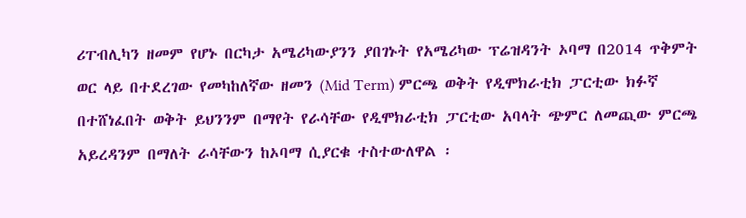ሪፐብሊካን ዘመም የሆኑ በርካታ አሜሪካውያንን ያበገኑት የአሜሪካው ፕሬዝዳንት ኦባማ በ2014 ጥቅምት ወር ላይ በተደረገው የመካከለኛው ዘመን (Mid Term) ምርጫ ወቅት የዲሞክራቲክ ፓርቲው ክፉኛ በተሸነፈበት ወቅት ይህንንም በማየት የራሳቸው የዲሞክራቲክ ፓርቲው አባላት ጭምር ለመጪው ምርጫ አይረዳንም በማለት ራሳቸውን ከኦባማ ሲያርቁ ተስተውለዋል ፡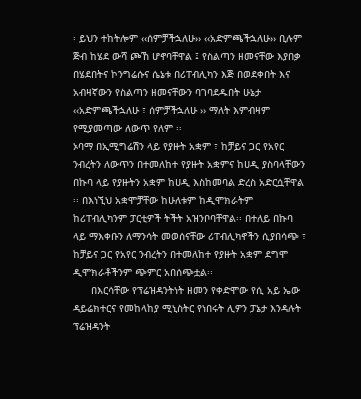፡ ይህን ተከትሎም ‹‹ሰምቻችኋለሁ›› ‹‹አድምጫችኋለሁ›› ቢሉም ጅብ ከሄደ ውሻ ጮኸ ሆኖባቸዋል ፤ የስልጣን ዘመናቸው እያበቃ በሄደበትና ኮንግሬሱና ሴኔቱ በሪፐብሊካን እጅ በወደቀበት እና አብዛኛውን የስልጣን ዘመናቸውን ባገባደዱበት ሁኔታ ‹‹አድምጫችኋለሁ ፣ ሰምቻችኋለሁ ›› ማለት እምብዛም የሚያመጣው ለውጥ የለም ፡፡
ኦባማ በኢሚግሬሽን ላይ የያዙት አቋም ፣ ከቻይና ጋር የአየር ንብረትን ለውጥን በተመለከተ የያዙት አቋምና ከሀዲ ያስባላቸውን በኩባ ላይ የያዙትን አቋም ከሀዲ እስከመባል ድረስ አድርሷቸዋል ፡፡ በእነኚህ አቋሞቻቸው ከሁለቱም ከዲሞክራትም ከሪፐብሊካንም ፓርቲዎች ትችት አዝንቦባቸዋል፡፡ በተለይ በኩባ ላይ ማእቀቡን ለማንሳት መወሰናቸው ሪፐብሊካኖችን ሲያበሳጭ ፣ ከቻይና ጋር የአየር ንብረትን በተመለከተ የያዙት አቋም ደግሞ ዲሞክራቶችንም ጭምር አበሰጭቷል፡፡
      በእርሳቸው የፕሬዝዳንትነት ዘመን የቀድሞው የሲ አይ ኤው ዳይሬክተርና የመከላከያ ሚኒስትር የነበሩት ሊዎን ፓኔታ እንዳሉት ፕሬዝዳንት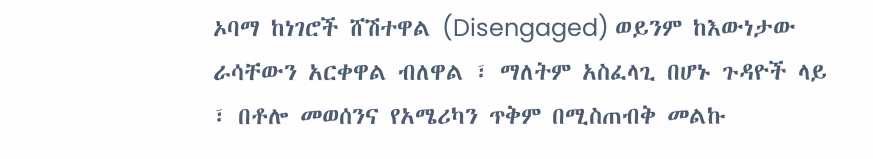ኦባማ ከነገሮች ሸሽተዋል (Disengaged) ወይንም ከእውነታው ራሳቸውን አርቀዋል ብለዋል ፣ ማለትም አስፈላጊ በሆኑ ጉዳዮች ላይ ፣ በቶሎ መወሰንና የአሜሪካን ጥቅም በሚስጠብቅ መልኩ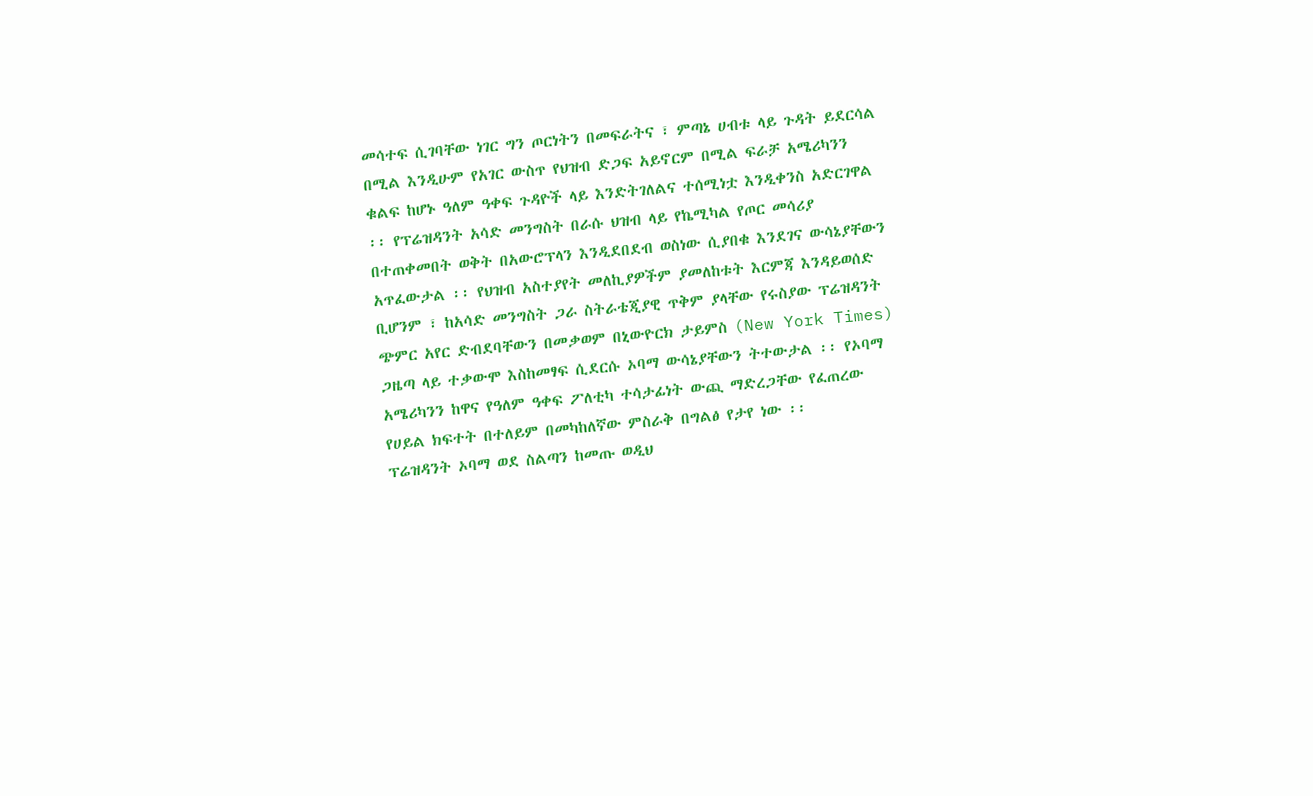መሳተፍ ሲገባቸው ነገር ግን ጦርነትን በመፍራትና ፣ ምጣኔ ሀብቱ ላይ ጉዳት ይደርሳል በሚል እንዲሁም የአገር ውስጥ የህዝብ ድጋፍ አይኖርም በሚል ፍራቻ አሜሪካንን ቁልፍ ከሆኑ ዓለም ዓቀፍ ጉዳዮች ላይ እንድትገለልና ተሰሚነቷ እንዲቀንስ አድርገዋል ፡፡ የፕሬዝዳንት አሳድ መንግስት በራሱ ህዝብ ላይ የኬሚካል የጦር መሳሪያ በተጠቀመበት ወቅት በአውሮፕላን እንዲደበደብ ወስነው ሲያበቁ እንደገና ውሳኔያቸውን አጥፈውታል ፡፡ የህዝብ አስተያየት መለኪያዎችም ያመለከቱት እርምጃ እንዳይወሰድ ቢሆንም ፣ ከአሳድ መንግስት ጋራ ስትራቴጂያዊ ጥቅም ያላቸው የሩስያው ፕሬዝዳንት ጭምር አየር ድብደባቸውን በመቃወም በኒውዮርክ ታይምስ (New York Times) ጋዜጣ ላይ ተቃውሞ እስከመፃፍ ሲደርሱ ኦባማ ውሳኔያቸውን ትተውታል ፡፡ የኦባማ አሜሪካንን ከዋና የዓለም ዓቀፍ ፖለቲካ ተሳታፊነት ውጪ ማድረጋቸው የፈጠረው የሀይል ክፍተት በተለይም በመካከለኛው ምስራቅ በግልፅ የታየ ነው ፡፡
ፕሬዝዳንት ኦባማ ወደ ስልጣን ከመጡ ወዲህ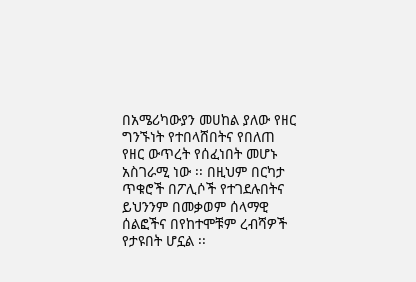በአሜሪካውያን መሀከል ያለው የዘር ግንኙነት የተበላሸበትና የበለጠ የዘር ውጥረት የሰፈነበት መሆኑ አስገራሚ ነው ፡፡ በዚህም በርካታ ጥቁሮች በፖሊሶች የተገደሉበትና ይህንንም በመቃወም ሰላማዊ ሰልፎችና በየከተሞቹም ረብሻዎች የታዩበት ሆኗል ፡፡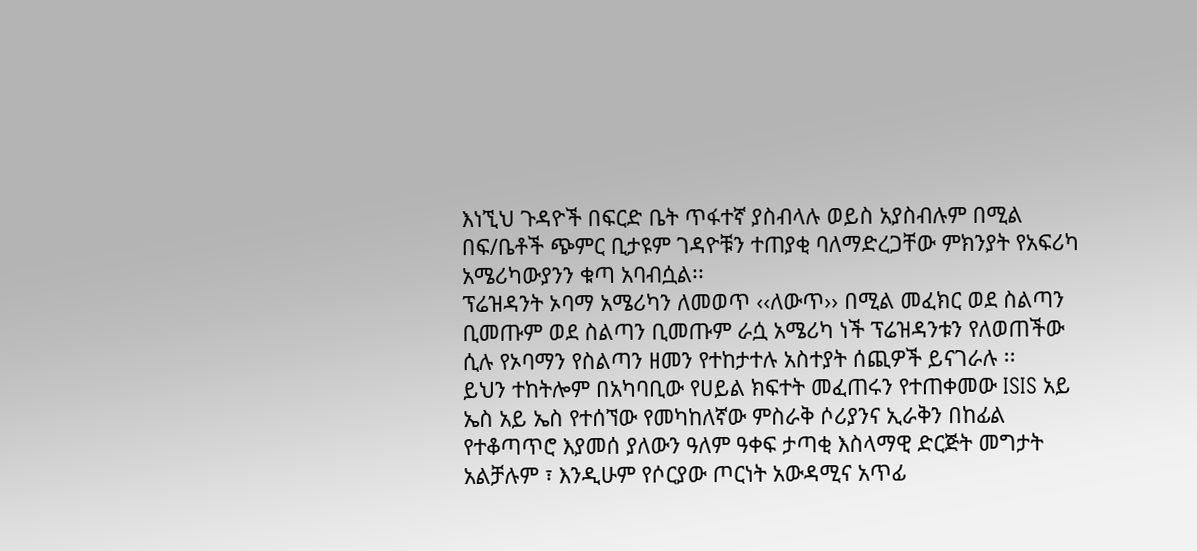እነኚህ ጉዳዮች በፍርድ ቤት ጥፋተኛ ያስብላሉ ወይስ አያስብሉም በሚል በፍ/ቤቶች ጭምር ቢታዩም ገዳዮቹን ተጠያቂ ባለማድረጋቸው ምክንያት የአፍሪካ አሜሪካውያንን ቁጣ አባብሷል፡፡
ፕሬዝዳንት ኦባማ አሜሪካን ለመወጥ ‹‹ለውጥ›› በሚል መፈክር ወደ ስልጣን ቢመጡም ወደ ስልጣን ቢመጡም ራሷ አሜሪካ ነች ፕሬዝዳንቱን የለወጠችው ሲሉ የኦባማን የስልጣን ዘመን የተከታተሉ አስተያት ሰጪዎች ይናገራሉ ፡፡
ይህን ተከትሎም በአካባቢው የሀይል ክፍተት መፈጠሩን የተጠቀመው ISIS አይ ኤስ አይ ኤስ የተሰኘው የመካከለኛው ምስራቅ ሶሪያንና ኢራቅን በከፊል የተቆጣጥሮ እያመሰ ያለውን ዓለም ዓቀፍ ታጣቂ እስላማዊ ድርጅት መግታት አልቻሉም ፣ እንዲሁም የሶርያው ጦርነት አውዳሚና አጥፊ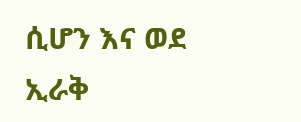ሲሆን እና ወደ ኢራቅ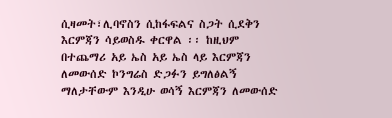ሲዛመት፣ሊባኖስን ሲከፋፍልና ስጋት ሲደቅን እርምጃን ሳይወስዱ ቀርዋል ፡፡ ከዚህም በተጨማሪ አይ ኤስ አይ ኤስ ላይ እርምጃን ለመውሰድ ኮንግሬስ ድጋፉን ይግለፅልኝ ማለታቸውም እንዲሁ ወሳኝ እርምጃን ለመውሰድ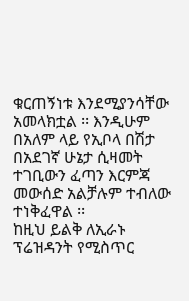ቁርጠኝነቱ እንደሚያንሳቸው አመላክቷል ፡፡ እንዲሁም በአለም ላይ የኢቦላ በሽታ በአደገኛ ሁኔታ ሲዛመት ተገቢውን ፈጣን እርምጃ መውሰድ አልቻሉም ተብለው ተነቅፈዋል ፡፡
ከዚህ ይልቅ ለኢራኑ ፕሬዝዳንት የሚስጥር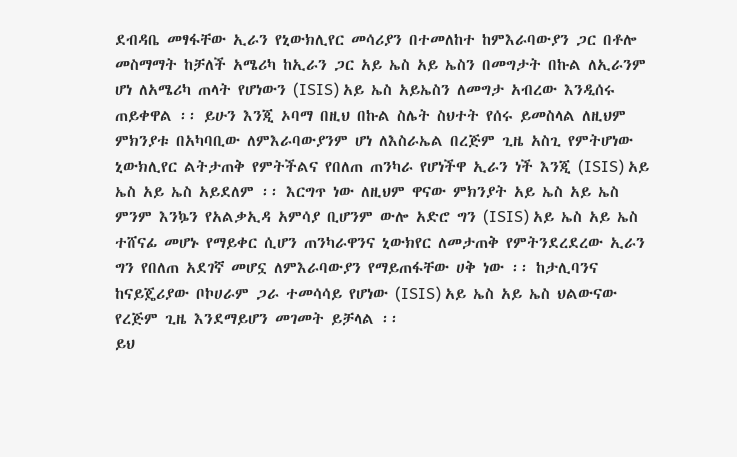ደብዳቤ መፃፋቸው ኢራን የኒውክሊየር መሳሪያን በተመለከተ ከምእራባውያን ጋር በቶሎ መስማማት ከቻለች አሜሪካ ከኢራን ጋር አይ ኤስ አይ ኤስን በመግታት በኩል ለኢራንም ሆነ ለአሜሪካ ጠላት የሆነውን (ISIS) አይ ኤስ አይኤስን ለመግታ አብረው እንዲሰሩ ጠይቀዋል ፡፡ ይሁን እንጂ ኦባማ በዚህ በኩል ስሌት ስህተት የሰሩ ይመስላል ለዚህም ምክንያቱ በአካባቢው ለምእራባውያንም ሆነ ለእስራኤል በረጅም ጊዜ አስጊ የምትሆነው ኒውክሊየር ልትታጠቅ የምትችልና የበለጠ ጠንካራ የሆነችዋ ኢራን ነች እንጂ (ISIS) አይ ኤስ አይ ኤስ አይደለም ፡፡ እርግጥ ነው ለዚህም ዋናው ምክንያት አይ ኤስ አይ ኤስ ምንም እንኴን የአልቃኢዳ አምሳያ ቢሆንም ውሎ አድሮ ግን (ISIS) አይ ኤስ አይ ኤስ ተሸናፊ መሆኑ የማይቀር ሲሆን ጠንካራዋንና ኒውክየር ለመታጠቅ የምትንደረደረው ኢራን ግን የበለጠ አደገኛ መሆኗ ለምእራባውያን የማይጠፋቸው ሀቅ ነው ፡፡ ከታሊባንና ከናይጄሪያው ቦኮሀራም ጋራ ተመሳሳይ የሆነው (ISIS) አይ ኤስ አይ ኤስ ህልውናው የረጅም ጊዜ እንደማይሆን መገመት ይቻላል ፡፡
ይህ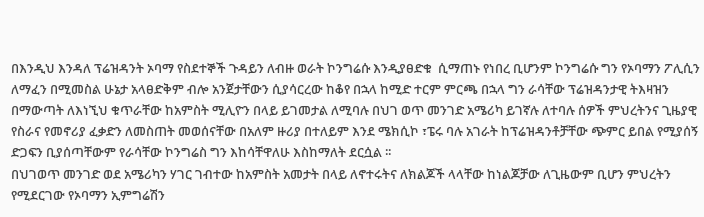በእንዲህ እንዳለ ፕሬዝዳንት ኦባማ የስደተኞች ጉዳይን ለብዙ ወራት ኮንግሬሱ እንዲያፀድቁ  ሲማጠኑ የነበረ ቢሆንም ኮንግሬሱ ግን የኦባማን ፖሊሲን ለማፈን በሚመስል ሁኔታ አላፀድቅም ብሎ አንጀታቸውን ሲያሳርረው ከቆየ በኋላ ከሚድ ተርም ምርጫ በኋላ ግን ራሳቸው ፕሬዝዳንታዊ ትእዛዝን በማውጣት ለእነኚህ ቁጥራቸው ከአምስት ሚሊዮን በላይ ይገመታል ለሚባሉ በህገ ወጥ መንገድ አሜሪካ ይገኛሉ ለተባሉ ሰዎች ምህረትንና ጊዜያዊ የስራና የመኖሪያ ፈቃድን ለመስጠት መወሰናቸው በአለም ዙሪያ በተለይም እንደ ሜክሲኮ ፣ፔሩ ባሉ አገራት ከፕሬዝዳንቶቻቸው ጭምር ይበል የሚያሰኝ ድጋፍን ቢያሰጣቸውም የራሳቸው ኮንግሬስ ግን እከሳቸዋለሁ እስከማለት ደርሷል ፡፡
በህገወጥ መንገድ ወደ አሜሪካን ሃገር ገብተው ከአምስት አመታት በላይ ለኖተሩትና ለክልጆች ላላቸው ከነልጆቻው ለጊዜውም ቢሆን ምህረትን የሚደርገው የኦባማን ኢምግሬሽን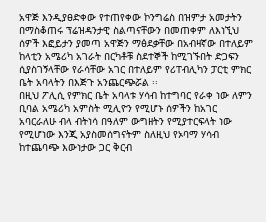አዋጅ እንዲያፀድቀው የተጠየቀው ኮንግሬስ በዝምታ አመታትን በማስቆጠሩ ፕሬዝዳንታዊ ስልጣናቸውን በመጠቀም ለእነኚህ ሰዎች እፎይታን ያመጣ አዋጅን ማፅደቃቸው በአብዛኛው በተለይም ከላቲን አሜሪካ አገራት በርካቶቹ ስደተኞች ከሚገኙበት ድጋፍን ሲያስገኝላቸው የራሳቸው አገር በተለይም የሪፐብሊካን ፓርቲ ምክር ቤት አባላትን በእጅጉ አንጨርጭሯል ፡፡
በዚህ ፖሊሲ የምክር ቤት አባላቱ ሃሳብ ከተግባር የራቀ ነው ለምን ቢባል አሜሪካ አምስት ሚሊዮን የሚሆኑ ሰዎችን ከአገር አባርራለሁ ብላ ብትነሳ በዓለም ውግዘትን የሚያተርፍላት ነው የሚሆነው እንጂ አያስመሰግናትም ስለዚህ የኦባማ ሃሳብ ከተጨባጭ እውነታው ጋር ቅርብ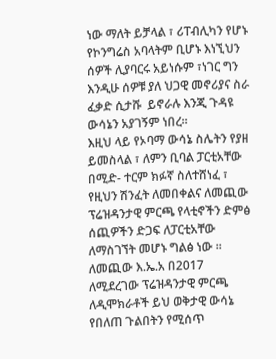ነው ማለት ይቻላል ፣ ሪፐብሊካን የሆኑ የኮንግሬስ አባላትም ቢሆኑ እነኚህን ሰዎች ሊያባርሩ አይነሱም ፣ነገር ግን እንዲሁ ሰዎቹ ያለ ህጋዊ መኖሪያና ስራ ፈቃድ ሲታሹ  ይኖራሉ እንጂ ጉዳዩ ውሳኔን አያገኝም ነበረ፡፡
እዚህ ላይ የኦባማ ውሳኔ ስሌትን የያዘ ይመስላል ፣ ለምን ቢባል ፓርቲአቸው በሚድ- ተርም ክፉኛ ስለተሸነፈ ፣ የዚህን ሽንፈት ለመበቀልና ለመጪው ፕሬዝዳንታዊ ምርጫ የላቲኖችን ድምፅ ሰጪዎችን ድጋፍ ለፓርቲአቸው ለማስገኘት መሆኑ ግልፅ ነው ፡፡ ለመጪው እ.ኤ.አ በ2017 ለሚደረገው ፕሬዝዳንታዊ ምርጫ ለዲሞክራቶች ይህ ወቅታዊ ውሳኔ የበለጠ ጉልበትን የሚሰጥ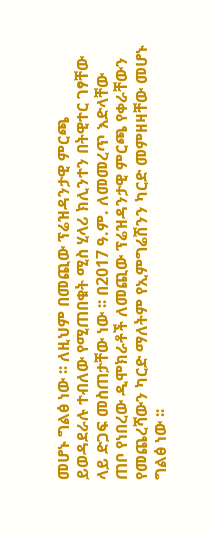መሆኑ ግልፅ ነው ፡፡ ለዚህም በመጪው ፕሬዝዳንታዊ ምርጫ ይወዳደራሉ ተብለው የሚጠበቁት ሚስ ሂላሪ ክሊንተን በትዊተር ገፃቸው ላይ ድጋፍ መስጠታቸው ነው ፡፡ በ2017 ዓ.ም. ለመመረጥ እድላቸው ጠቦ የነበረው ዲሞክራቶች ለመጪው ፕሬዝዳንታዊ ምርጫ የቀራቸውን የመጨረሻውን ካርድ ማለትም የኢምግሬሽንን ካርድ መምዘዛቸው መሆኑ ግልፅ ነው ፡፡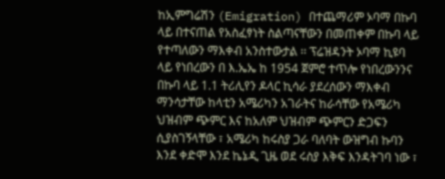ከኢምግሬሽን (Emigration) በተጨማሪም ኦባማ በኩባ ላይ በተናጠል የአስፈፃነት ስልጣናቸውን በመጠቀም በኩባ ላይ የተጣለውን ማእቀብ አንስተውታል ፡፡ ፕሬዝዳንት ኦባማ ኪዩባ ላይ የነበረውን በ እ.ኤኤ ከ 1954 ጀምሮ ተጥሎ የነበረውንንና በኩባ ላይ 1.1 ትሪሊየን ዶላር ኪሳራ ያደረሰውን ማእቀብ ማንሳታቸው ከላቲን አሜሪካን አገራትና ከራሳቸው የአሜሪካ ህዝብም ጭምር እና ከአለም ህዝብም ጭምርን ድጋፍን ሲያስገኝላቸው ፣ አሜሪካ ከሩስያ ጋራ ባለባት ውዝግብ ኩባን እንደ ቀድሞ እንደ ኬኔዲ ጊዜ ወደ ሩስያ እቅፍ እንዳትገባ ነው ፣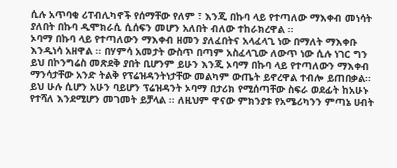ሲሉ አጥባቂ ሪፐብሊካኖች የሰማቸው የለም ፣ እንጂ በኩባ ላይ የተጣለው ማእቀብ መነሳት ያለበት በኩባ ዲሞክራሲ ሲሰፍን መሆን አለበት ብለው ተከራክረዋል ፡፡
ኦባማ በኩባ ላይ የተጣለውን ማእቀብ ዘመን ያለፈበትና አላፈላጊ ነው በማለት ማእቀቡ እንዲነሳ አዘዋል ፡፡ በሃምሳ አመታት ውስጥ በጣም አስፈላጊው ለውጥ ነው ሲሉ ነገር ግን ይህ በኮንግሬስ መጽደቅ ያበት ቢሆንም ይሁን እንጂ ኦባማ በኩባ ላይ የተጣለውን ማእቀብ ማንሳታቸው አንድ ትልቅ የፕሬዝዳንትነታቸው መልካም ውጤት ይኖረዋል ተብሎ ይጠበቃል፡፡
ይህ ሁሉ ሲሆን አሁን ባይሆን ፕሬዝዳንት ኦባማ በታሪክ የሚሰጣቸው ስፍራ ወደፊት ከአሁኑ የተሻለ እንደሚሆን መገመት ይቻላል ፡፡ ለዚህም ዋናው ምክንያቱ የአሜሪካንን ምጣኔ ሀብት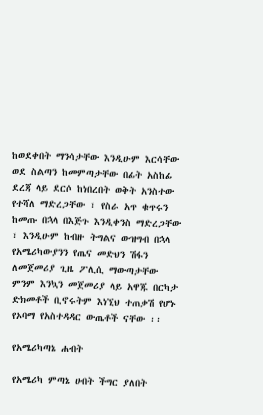ከወደቀበት ማንሳታቸው እንዲሁም እርሳቸው ወደ ስልጣን ከመምጣታቸው በፊት አስከፊ ደረጃ ላይ ደርሶ ከነበረበት ወቅት አንስተው የተሻለ ማድረጋቸው ፣ የስራ አጥ ቁጥሩን ከመጡ በኋላ በእጅጉ እንዲቀንስ ማድረጋቸው ፣ እንዲሁም ከብዙ ትግልና ውዝግብ በኋላ የአሜሪካውያንን የጤና መድህን ሽፋን ለመጀመሪያ ጊዜ ፖሊሲ ማውጣታቸው ምንም እንኳን መጀመሪያ ላይ አዋጁ በርካታ ድክመቶች ቢኖሩትም እነኚህ ተጠቃሽ የሆኑ የኦባማ የአስተዳዳር ውጤቶች ናቸው ፡፡

የአሜሪካጣኔ ሐብት

የአሜሪካ ምጣኔ ሀብት ችግር ያለበት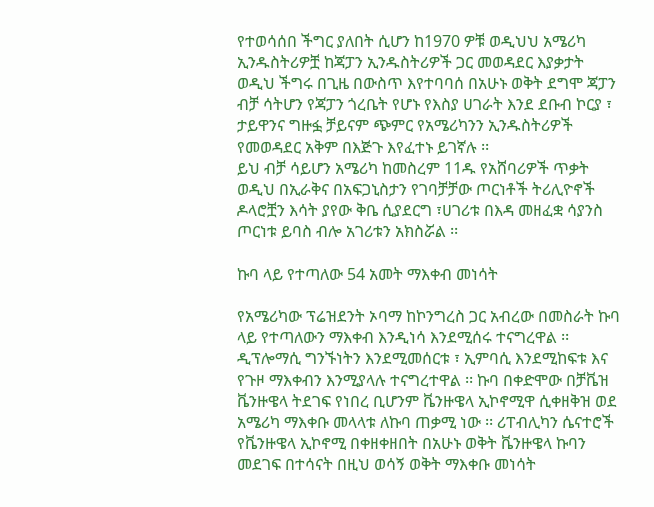የተወሳሰበ ችግር ያለበት ሲሆን ከ1970 ዎቹ ወዲህህ አሜሪካ ኢንዱስትሪዎቿ ከጃፓን ኢንዱስትሪዎች ጋር መወዳደር እያቃታት ወዲህ ችግሩ በጊዜ በውስጥ እየተባባሰ በአሁኑ ወቅት ደግሞ ጃፓን ብቻ ሳትሆን የጃፓን ጎረቤት የሆኑ የእስያ ሀገራት እንደ ደቡብ ኮርያ ፣ ታይዋንና ግዙፏ ቻይናም ጭምር የአሜሪካንን ኢንዱስትሪዎች የመወዳደር አቅም በእጅጉ እየፈተኑ ይገኛሉ ፡፡
ይህ ብቻ ሳይሆን አሜሪካ ከመስረም 11ዱ የአሸባሪዎች ጥቃት ወዲህ በኢራቅና በአፍጋኒስታን የገባቻቻው ጦርነቶች ትሪሊዮኖች ዶላሮቿን እሳት ያየው ቅቤ ሲያደርግ ፣ሀገሪቱ በእዳ መዘፈቋ ሳያንስ ጦርነቱ ይባስ ብሎ አገሪቱን አክስሯል ፡፡

ኩባ ላይ የተጣለው 54 አመት ማእቀብ መነሳት

የአሜሪካው ፕሬዝደንት ኦባማ ከኮንግረስ ጋር አብረው በመስራት ኩባ ላይ የተጣለውን ማእቀብ እንዲነሳ እንደሚሰሩ ተናግረዋል ፡፡ ዲፕሎማሲ ግንኙነትን እንደሚመሰርቱ ፣ ኢምባሲ እንደሚከፍቱ እና የጉዞ ማእቀብን እንሚያላሉ ተናግረተዋል ፡፡ ኩባ በቀድሞው በቻቬዝ ቬንዙዌላ ትደገፍ የነበረ ቢሆንም ቬንዙዌላ ኢኮኖሚዋ ሲቀዘቅዝ ወደ አሜሪካ ማእቀቡ መላላቱ ለኩባ ጠቃሚ ነው ፡፡ ሪፐብሊካን ሴናተሮች የቬንዙዌላ ኢኮኖሚ በቀዘቀዘበት በአሁኑ ወቅት ቬንዙዌላ ኩባን መደገፍ በተሳናት በዚህ ወሳኝ ወቅት ማእቀቡ መነሳት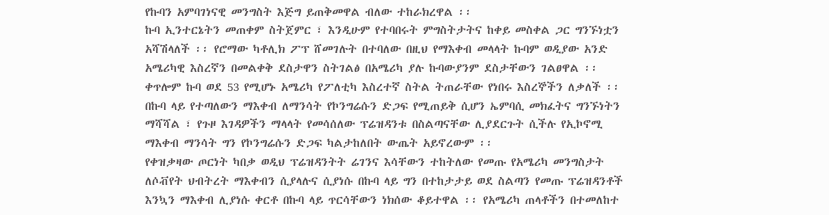የኩባን አምባገነናዊ መንግስት እጅግ ይጠቅመዋል ብለው ተከራክረዋል ፡፡
ኩባ ኢንተርኔትን መጠቀም ስትጀምር ፣ እንዲሁም የተባበሩት ምግስትታትና ከቀይ መስቀል ጋር ግንኙነቷን አሻሽላለች ፡፡ የሮማው ካቶሊክ ፖፕ ሸመገሉት በተባለው በዚህ የማእቀብ መላላት ኩባም ወዲያው አንድ አሜሪካዊ እስረኛን በመልቀቅ ደስታዋን ስትገልፅ በአሜሪካ ያሉ ኩባውያንም ደስታቸውን ገልፀዋል ፡፡ ቀጥሎም ኩባ ወደ 53 የሚሆኑ አሜሪካ የፖለቲካ እስረተኛ ስትል ትጠራቸው የነበሩ እስረኞችን ለቃለች ፡፡
በኩባ ላይ የተጣለውን ማእቀብ ለማንሳት የኮንግሬሱን ድጋፍ የሚጠይቅ ሲሆን ኤምባሲ መክፈትና ግንኙነትን ማሻሻል ፣ የጉዞ እገዳዎችን ማላላት የመሳሰለው ፕሬዝዳንቱ በስልጣናቸው ሊያደርጉት ሲችሉ የኢኮኖሚ ማእቀብ ማንሳት ግን የኮንግሬሱን ድጋፍ ካልታከለበት ውጤት አይኖረውም ፡፡
የቀዝቃዛው ጦርነት ካበቃ ወዲህ ፕሬዝዳንትት ሬገንና እሳቸውን ተከትለው የመጡ የአሜሪካ መንግስታት ለሶቭየት ህብትረት ማእቀብን ሲያላሉና ሲያነሱ በኩባ ላይ ግን በተከታታይ ወደ ስልጣን የመጡ ፕሬዝዳንቶች እንኳን ማእቀብ ሊያነሱ ቀርቶ በኩባ ላይ ጥርሳቸውን ነክሰው ቆይተዋል ፡፡ የአሜሪካ ጠላቶችን በተመለከተ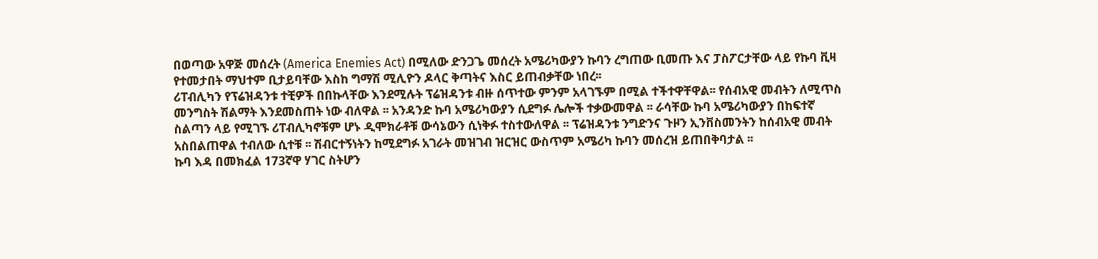በወጣው አዋጅ መሰረት (America Enemies Act) በሚለው ድንጋጌ መሰረት አሜሪካውያን ኩባን ረግጠው ቢመጡ እና ፓስፖርታቸው ላይ የኩባ ቪዛ የተመታበት ማህተም ቢታይባቸው እስከ ግማሽ ሚሊዮን ዶላር ቅጣትና እስር ይጠብቃቸው ነበረ፡፡
ሪፐብሊካን የፕሬዝዳንቱ ተቺዎች በበኩላቸው እንደሚሉት ፕሬዝዳንቱ ብዙ ሰጥተው ምንም አላገኙም በሚል ተችተዋቸዋል፡፡ የሰብአዊ መብትን ለሚጥስ መንግስት ሽልማት እንደመስጠት ነው ብለዋል ፡፡ አንዳንድ ኩባ አሜሪካውያን ሲደግፉ ሌሎች ተቃውመዋል ፡፡ ራሳቸው ኩባ አሜሪካውያን በከፍተኛ ስልጣን ላይ የሚገኙ ሪፐብሊካኖቹም ሆኑ ዲሞክራቶቹ ውሳኔውን ሲነቅፉ ተስተውለዋል ፡፡ ፕሬዝዳንቱ ንግድንና ጉዞን ኢንቨስመንትን ከሰብአዊ መብት አስበልጠዋል ተብለው ሲተቹ ፡፡ ሽብርተኝነትን ከሚደግፉ አገራት መዝገብ ዝርዝር ውስጥም አሜሪካ ኩባን መሰረዝ ይጠበቅባታል ፡፡
ኩባ እዳ በመክፈል 173ኛዋ ሃገር ስትሆን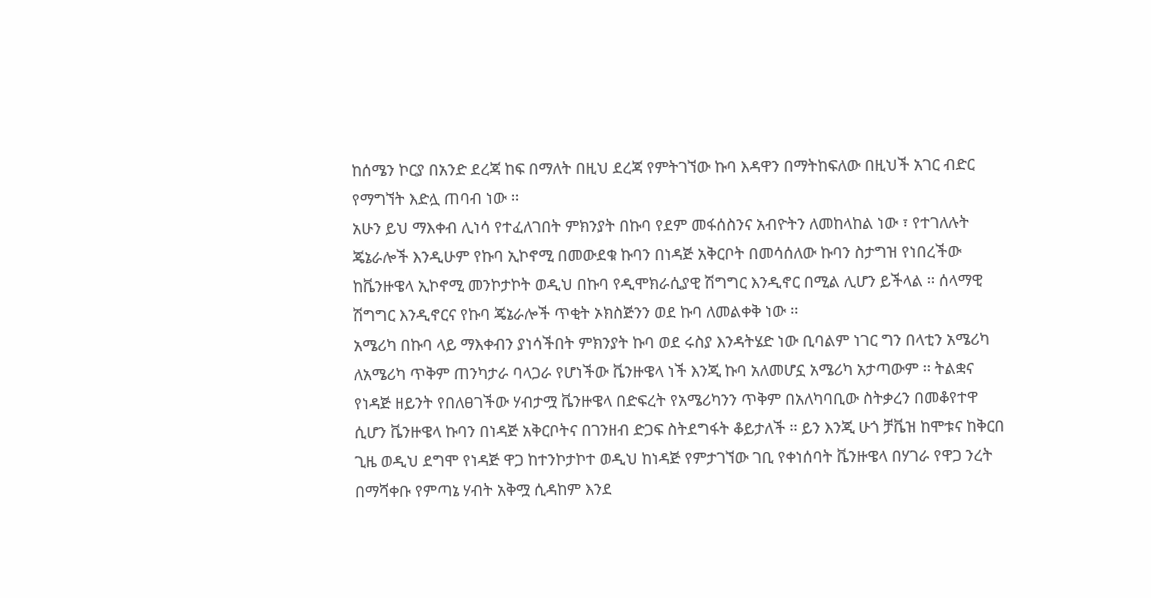ከሰሜን ኮርያ በአንድ ደረጃ ከፍ በማለት በዚህ ደረጃ የምትገኘው ኩባ እዳዋን በማትከፍለው በዚህች አገር ብድር የማግኘት እድሏ ጠባብ ነው ፡፡
አሁን ይህ ማእቀብ ሊነሳ የተፈለገበት ምክንያት በኩባ የደም መፋሰስንና አብዮትን ለመከላከል ነው ፣ የተገለሉት ጄኔራሎች እንዲሁም የኩባ ኢኮኖሚ በመውደቁ ኩባን በነዳጅ አቅርቦት በመሳሰለው ኩባን ስታግዝ የነበረችው ከቬንዙዌላ ኢኮኖሚ መንኮታኮት ወዲህ በኩባ የዲሞክራሲያዊ ሽግግር እንዲኖር በሚል ሊሆን ይችላል ፡፡ ሰላማዊ ሽግግር እንዲኖርና የኩባ ጄኔራሎች ጥቂት ኦክስጅንን ወደ ኩባ ለመልቀቅ ነው ፡፡
አሜሪካ በኩባ ላይ ማእቀብን ያነሳችበት ምክንያት ኩባ ወደ ሩስያ እንዳትሄድ ነው ቢባልም ነገር ግን በላቲን አሜሪካ ለአሜሪካ ጥቅም ጠንካታራ ባላጋራ የሆነችው ቬንዙዌላ ነች እንጂ ኩባ አለመሆኗ አሜሪካ አታጣውም ፡፡ ትልቋና የነዳጅ ዘይንት የበለፀገችው ሃብታሟ ቬንዙዌላ በድፍረት የአሜሪካንን ጥቅም በአለካባቢው ስትቃረን በመቆየተዋ ሲሆን ቬንዙዌላ ኩባን በነዳጅ አቅርቦትና በገንዘብ ድጋፍ ስትደግፋት ቆይታለች ፡፡ ይን እንጂ ሁጎ ቻቬዝ ከሞቱና ከቅርበ ጊዜ ወዲህ ደግሞ የነዳጅ ዋጋ ከተንኮታኮተ ወዲህ ከነዳጅ የምታገኘው ገቢ የቀነሰባት ቬንዙዌላ በሃገራ የዋጋ ንረት በማሻቀቡ የምጣኔ ሃብት አቅሟ ሲዳከም እንደ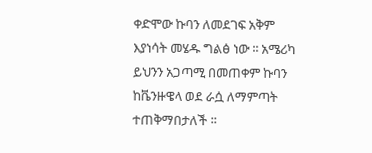ቀድሞው ኩባን ለመደገፍ አቅም እያነሳት መሄዱ ግልፅ ነው ፡፡ አሜሪካ ይህንን አጋጣሚ በመጠቀም ኩባን ከቬንዙዌላ ወደ ራሷ ለማምጣት ተጠቅማበታለች ፡፡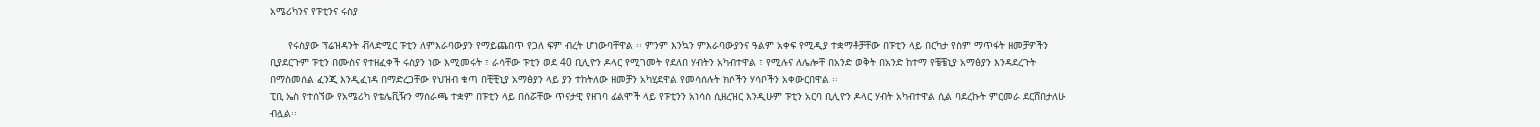አሜሪካንና የፑቲንና ሩስያ

      የሩስያው ፕሬዝዳንት ቭላድሚር ፑቲን ለምእራባውያን የማይጨበጥ የጋለ ፍም ብረት ሆነውባቸዋል ፡፡ ምንም እንኳን ምእራባውያንና ዓልም አቀፍ የሚዲያ ተቋማቶቻቸው በፑቲን ላይ በርካታ የስም ማጥፋት ዘመቻዎችን ቢያደርጉም ፑቲን በሙስና የተዘፈቀች ሩስያን ነው እሚመሩት ፣ ራሳቸው ፑቲን ወደ 40 ቢሊዮን ዶላር የሚገመት የደለበ ሃብትን አካብተዋል ፣ የሚሉና ለሌሎቸ በአንድ ወቅት በአንድ ከተማ የቼቼኒያ አማፅያን እንዳደረጉት በማስመሰል ፈንጂ እንዲፈነዳ በማድረጋቸው የህዝብ ቁጣ በቺቺኒያ አማፅያን ላይ ያን ተከትለው ዘመቻን አካሂደዋል የመሳሰሉት ክሶችን ሃሳቦችን አቀውርበዋል ፡፡
ፒቢ ኤስ የተሰኘው የአሜሪካ የቴሌቪዥን ማሰራጫ ተቋም በፑቲን ላይ በሰሯቸው ጥናታዊ የዘገባ ፊልሞች ላይ የፑቲንን አነሳስ ሲዘረዝር እንዲሁም ፑቲን አርባ ቢሊዮን ዶላር ሃብት አካብተዋል ሲል ባደረኩት ምርመራ ደርሸበታለሁ ብሏል፡፡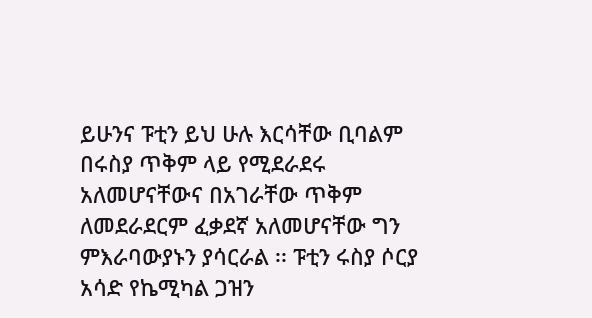ይሁንና ፑቲን ይህ ሁሉ እርሳቸው ቢባልም በሩስያ ጥቅም ላይ የሚደራደሩ አለመሆናቸውና በአገራቸው ጥቅም ለመደራደርም ፈቃደኛ አለመሆናቸው ግን ምእራባውያኑን ያሳርራል ፡፡ ፑቲን ሩስያ ሶርያ አሳድ የኬሚካል ጋዝን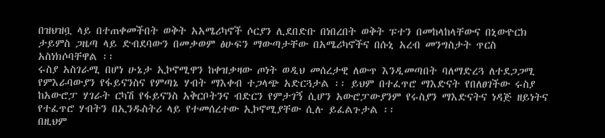በዝህዝቧ ላይ በተጠቀመችበት ወቅት አአሜሪካኖች ሶርያን ሊደበድቡ በነበረበት ወቅት ፑተን በመከላከላቸውና በኒውዮርክ ታይምስ ጋዜጣ ላይ ድብደባውን በመቃወም ፅሁፍን ማውጣታቸው በአሜሪካኖችና በሱኒ አረብ መንግስታት ጥርስ አስነክሶባቸዋል ፡፡
ሩስያ አስገራሚ በሆነ ሁኔታ ኢኮኖሚዋን ከቀዝቃዛው ጦነት ወዲህ መሰረታዊ ለውጥ እንዲመጣበት ባለማድረጓ ለተደጋጋሚ የምእራባውያን የፋይናንስና የምጣኔ ሃብት ማእቀብ ተጋላጭ አድርጓታል ፡፡ ይህም በተፈጥሮ ማእድናት የበለፀገችው ሩስያ ከአውሮፓ ሃገራት ርካሽ የፋይናንስ አቅርቦትንና ብድርን የምታገኝ ሲሆን አውሮፓውያንም የሩስያን ማእድናትና ነዳጅ ዘይነትና የተፈጥሮ ሃብትን በኢንዱስትሪ ላይ የተመሰረተው ኢኮኖሚያቸው ሲሉ ይፈልጉታል ፡፡
በዚህም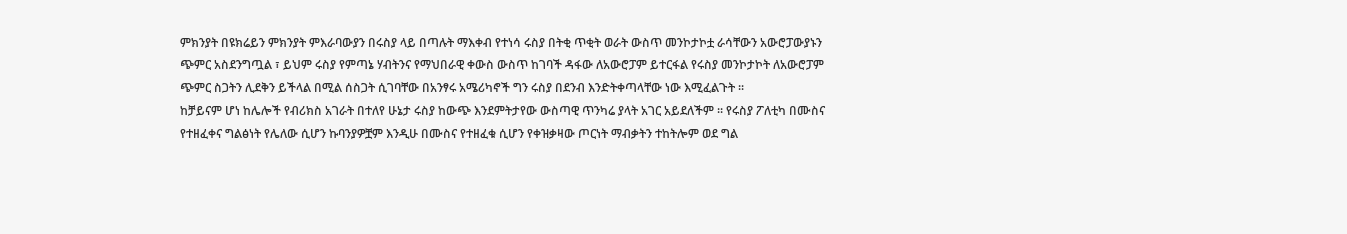ምክንያት በዩክሬይን ምክንያት ምእራባውያን በሩስያ ላይ በጣሉት ማእቀብ የተነሳ ሩስያ በትቂ ጥቂት ወራት ውስጥ መንኮታኮቷ ራሳቸውን አውሮፓውያኑን ጭምር አስደንግጧል ፣ ይህም ሩስያ የምጣኔ ሃብትንና የማህበራዊ ቀውስ ውስጥ ከገባች ዳፋው ለአውሮፓም ይተርፋል የሩስያ መንኮታኮት ለአውሮፓም ጭምር ስጋትን ሊደቅን ይችላል በሚል ሰስጋት ሲገባቸው በአንፃሩ አሜሪካኖች ግን ሩስያ በደንብ እንድትቀጣላቸው ነው እሚፈልጉት ፡፡
ከቻይናም ሆነ ከሌሎች የብሪክስ አገራት በተለየ ሁኔታ ሩስያ ከውጭ እንደምትታየው ውስጣዊ ጥንካሬ ያላት አገር አይደለችም ፡፡ የሩስያ ፖለቲካ በሙስና የተዘፈቀና ግልፅነት የሌለው ሲሆን ኩባንያዎቿም እንዲሁ በሙስና የተዘፈቁ ሲሆን የቀዝቃዛው ጦርነት ማብቃትን ተከትሎም ወደ ግል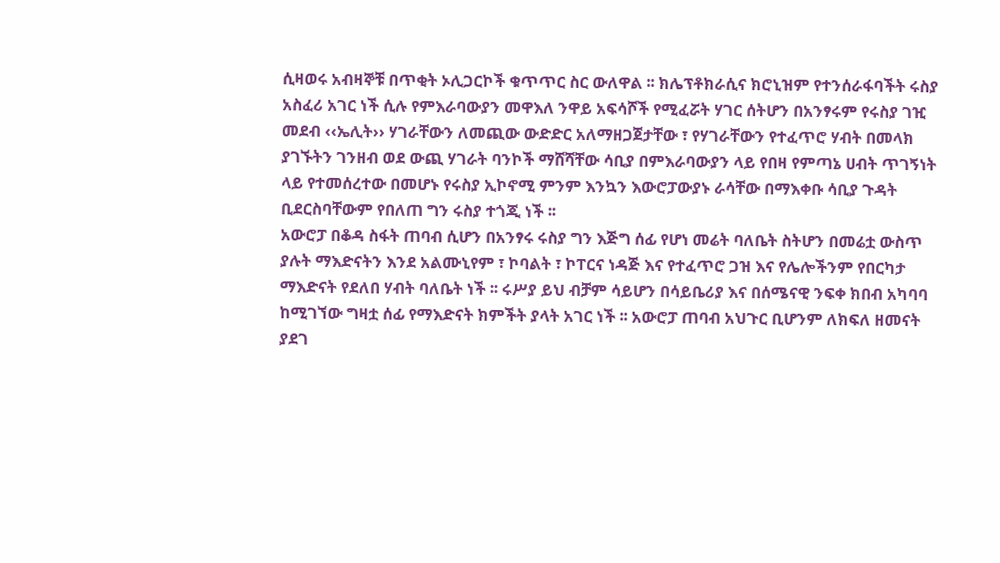ሲዛወሩ አብዛኞቹ በጥቂት ኦሊጋርኮች ቁጥጥር ስር ውለዋል ፡፡ ክሌፕቶክራሲና ክሮኒዝም የተንሰራፋባችት ሩስያ አስፈሪ አገር ነች ሲሉ የምእራባውያን መዋእለ ንዋይ አፍሳሾች የሚፈሯት ሃገር ሰትሆን በአንፃሩም የሩስያ ገዢ መደብ ‹‹ኤሊት›› ሃገራቸውን ለመጪው ውድድር አለማዘጋጀታቸው ፣ የሃገራቸውን የተፈጥሮ ሃብት በመላክ ያገኙትን ገንዘብ ወደ ውጪ ሃገራት ባንኮች ማሸሻቸው ሳቢያ በምእራባውያን ላይ የበዛ የምጣኔ ሀብት ጥገኝነት ላይ የተመሰረተው በመሆኑ የሩስያ ኢኮኖሚ ምንም እንኳን እውሮፓውያኑ ራሳቸው በማእቀቡ ሳቢያ ጉዳት ቢደርስባቸውም የበለጠ ግን ሩስያ ተጎጂ ነች ፡፡
አውሮፓ በቆዳ ስፋት ጠባብ ሲሆን በአንፃሩ ሩስያ ግን እጅግ ሰፊ የሆነ መሬት ባለቤት ስትሆን በመሬቷ ውስጥ ያሉት ማእድናትን እንደ አልሙኒየም ፣ ኮባልት ፣ ኮፐርና ነዳጅ እና የተፈጥሮ ጋዝ እና የሌሎችንም የበርካታ ማእድናት የደለበ ሃብት ባለቤት ነች ፡፡ ሩሥያ ይህ ብቻም ሳይሆን በሳይቤሪያ እና በሰሜናዊ ንፍቀ ክበብ አካባባ ከሚገኘው ግዛቷ ሰፊ የማእድናት ክምችት ያላት አገር ነች ፡፡ አውሮፓ ጠባብ አህጉር ቢሆንም ለክፍለ ዘመናት ያደገ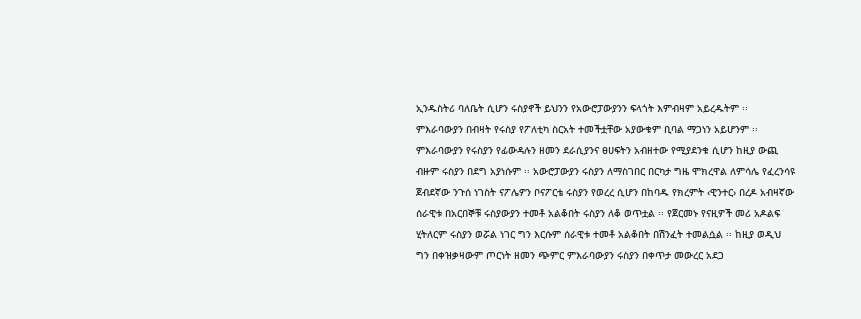ኢንዱስትሪ ባለቤት ሲሆን ሩስያኖች ይህንን የአውሮፓውያንን ፍላጎት እምብዛም አይረዱትም ፡፡
ምእራባውያን በብዛት የሩስያ የፖለቲካ ስርአት ተመችቷቸው አያውቁም ቢባል ማጋነን አይሆንም ፡፡ ምእራባውያን የሩስያን የፊውዳሉን ዘመን ደራሲያንና ፀሀፍትን አብዘተው የሚያደንቁ ሲሆን ከዚያ ውጪ ብዙም ሩስያን በደግ አያነሱም ፡፡ አውሮፓውያን ሩስያን ለማስገበር በርካታ ግዜ ሞክረዋል ለምሳሌ የፈረንሳዩ ጀብደኛው ንጉሰ ነገስት ናፖሌዎን ቦናፖርቴ ሩስያን የወረረ ሲሆን በከባዱ የክረምት ‹ዊንተር› በረዶ አብዛኛው ሰራዊቱ በአርበኞቹ ሩስያውያን ተመቶ አልቆበት ሩስያን ለቆ ወጥቷል ፡፡ የጀርመኑ የናዚዎች መሪ አዶልፍ ሂትለርም ሩስያን ወሯል ነገር ግን እርሱም ሰራዊቱ ተመቶ አልቆበት በሽንፈት ተመልሷል ፡፡ ከዚያ ወዲህ ግን በቀዝቃዛውም ጦርነት ዘመን ጭምር ምእራባውያን ሩስያን በቀጥታ መውረር አደጋ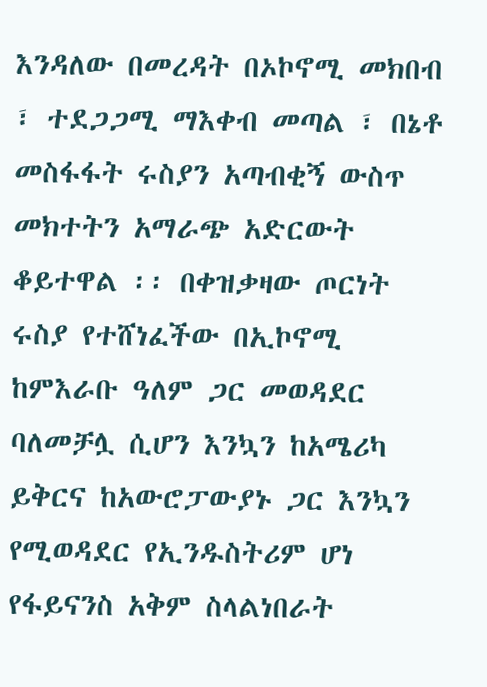እንዳለው በመረዳት በኦኮኖሚ መክበብ ፣ ተደጋጋሚ ማእቀብ መጣል ፣ በኔቶ መስፋፋት ሩስያን አጣብቂኝ ውስጥ መክተትን አማራጭ አድርውት ቆይተዋል ፡፡ በቀዝቃዛው ጦርነት ሩስያ የተሸነፈችው በኢኮኖሚ ከምእራቡ ዓለም ጋር መወዳደር ባለመቻሏ ሲሆን እንኳን ከአሜሪካ ይቅርና ከአውሮፓውያኑ ጋር እንኳን የሚወዳደር የኢንዱስትሪም ሆነ የፋይናንስ አቅም ስላልነበራት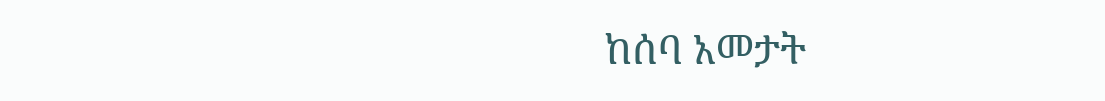ከሰባ አመታት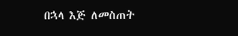በኋላ እጅ ለመስጠት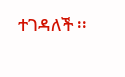ተገዳለች ፡፡